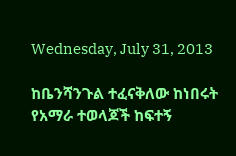Wednesday, July 31, 2013

ከቤንሻንጉል ተፈናቅለው ከነበሩት የአማራ ተወላጆች ከፍተኝ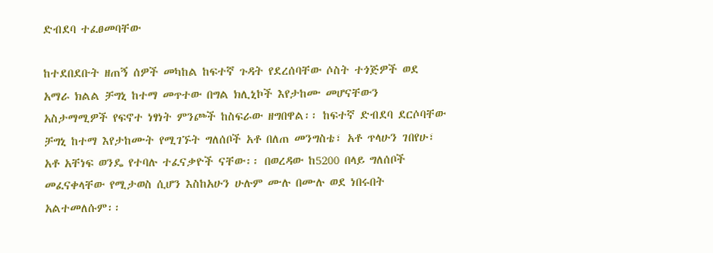ድብደባ ተፈፀመባቸው

ከተደበደቡት ዘጠኝ ሰዎች መካከል ከፍተኛ ጉዳት የደረሰባቸው ሶስት ተጎጅዎች ወደ አማራ ክልል ቻግኒ ከተማ መጥተው በግል ክሊኒኮች እየታከሙ መሆናቸውን አስታማሚዎች የፍኖተ ነፃነት ምንጮች ከስፍራው ዘግበዋል፡፡ ከፍተኛ ድብደባ ደርሶባቸው ቻግኒ ከተማ እየታከሙት የሚገኙት ግለሰቦች አቶ በለጠ መንግስቴ፣ አቶ ጥላሁን ገበየሁ፣ አቶ አቸነፍ ወንዴ የተባሉ ተፈናቃዮች ናቸው፡፡ በወረዳው ከ5200 በላይ ግለሰቦች መፈናቀላቸው የሚታወስ ሲሆን እስከአሁን ሁሉም ሙሉ በሙሉ ወደ ነበሩበት አልተመለሱም፡፡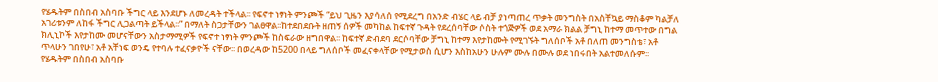የሄዱትም በስበብ አስባቡ ችግር ላይ እንደሆኑ ለመረዳት ተችላል፡፡ የፍኖተ ነፃነት ምንጮች “ይህ ጊዜን እያሳለሰ የሚደረግ በአንድ ብሄር ላይ ብቻ ያነጣጠረ ጥቃት መንግስት በአስቸኳይ ማስቆም ካልቻለ አገሪቱንም ለከፋ ችግር ሊጋልጣት ይችላል፡፡” በማለት ስጋታቸውን ገልፀዋል፡፡ከተደበደቡት ዘጠኝ ሰዎች መካከል ከፍተኛ ጉዳት የደረሰባቸው ሶስት ተጎጅዎች ወደ አማራ ክልል ቻግኒ ከተማ መጥተው በግል ክሊኒኮች እየታከሙ መሆናቸውን አስታማሚዎች የፍኖተ ነፃነት ምንጮች ከስፍራው ዘግበዋል፡፡ ከፍተኛ ድብደባ ደርሶባቸው ቻግኒ ከተማ እየታከሙት የሚገኙት ግለሰቦች አቶ በለጠ መንግስቴ፣ አቶ ጥላሁን ገበየሁ፣ አቶ አቸነፍ ወንዴ የተባሉ ተፈናቃዮች ናቸው፡፡ በወረዳው ከ5200 በላይ ግለሰቦች መፈናቀላቸው የሚታወስ ሲሆን እስከአሁን ሁሉም ሙሉ በሙሉ ወደ ነበሩበት አልተመለሱም፡፡ የሄዱትም በስበብ አስባቡ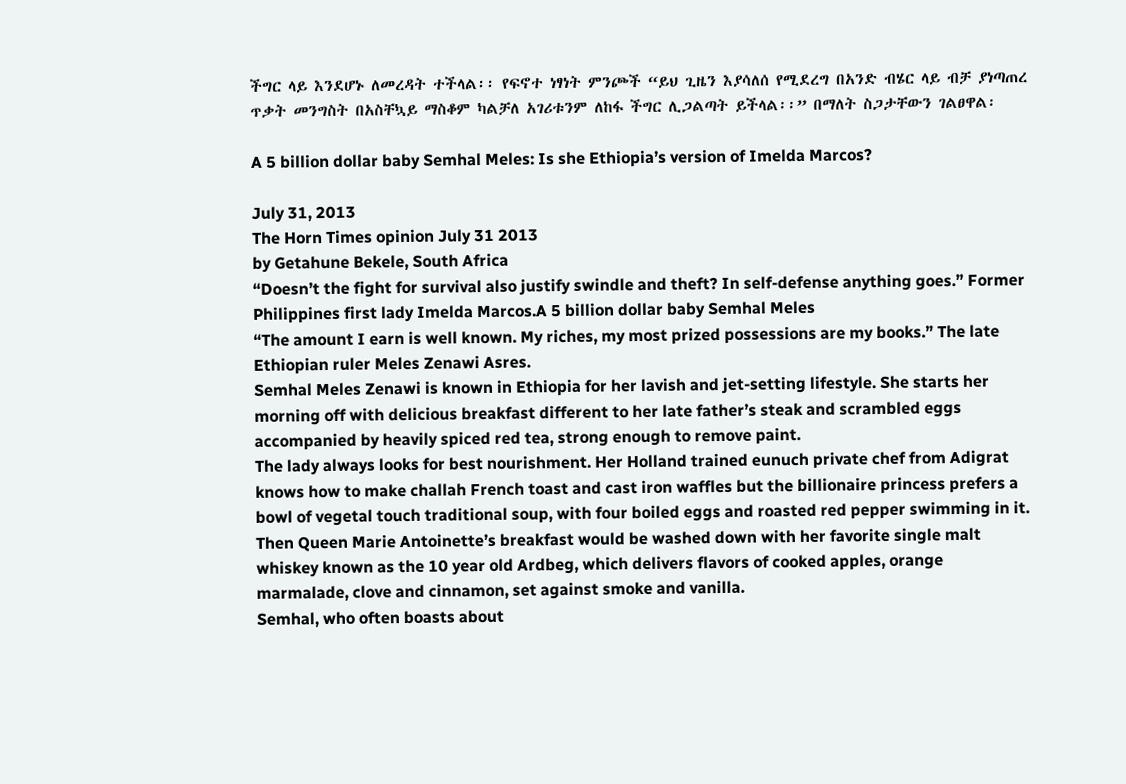ችግር ላይ እንደሆኑ ለመረዳት ተችላል፡፡ የፍኖተ ነፃነት ምንጮች “ይህ ጊዜን እያሳለሰ የሚደረግ በአንድ ብሄር ላይ ብቻ ያነጣጠረ ጥቃት መንግስት በአስቸኳይ ማስቆም ካልቻለ አገሪቱንም ለከፋ ችግር ሊጋልጣት ይችላል፡፡” በማለት ስጋታቸውን ገልፀዋል፡

A 5 billion dollar baby Semhal Meles: Is she Ethiopia’s version of Imelda Marcos?

July 31, 2013
The Horn Times opinion July 31 2013
by Getahune Bekele, South Africa
“Doesn’t the fight for survival also justify swindle and theft? In self-defense anything goes.” Former Philippines first lady Imelda Marcos.A 5 billion dollar baby Semhal Meles
“The amount I earn is well known. My riches, my most prized possessions are my books.” The late Ethiopian ruler Meles Zenawi Asres.
Semhal Meles Zenawi is known in Ethiopia for her lavish and jet-setting lifestyle. She starts her morning off with delicious breakfast different to her late father’s steak and scrambled eggs accompanied by heavily spiced red tea, strong enough to remove paint.
The lady always looks for best nourishment. Her Holland trained eunuch private chef from Adigrat knows how to make challah French toast and cast iron waffles but the billionaire princess prefers a bowl of vegetal touch traditional soup, with four boiled eggs and roasted red pepper swimming in it.
Then Queen Marie Antoinette’s breakfast would be washed down with her favorite single malt whiskey known as the 10 year old Ardbeg, which delivers flavors of cooked apples, orange marmalade, clove and cinnamon, set against smoke and vanilla.
Semhal, who often boasts about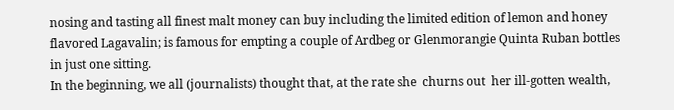nosing and tasting all finest malt money can buy including the limited edition of lemon and honey flavored Lagavalin; is famous for empting a couple of Ardbeg or Glenmorangie Quinta Ruban bottles in just one sitting.
In the beginning, we all (journalists) thought that, at the rate she  churns out  her ill-gotten wealth,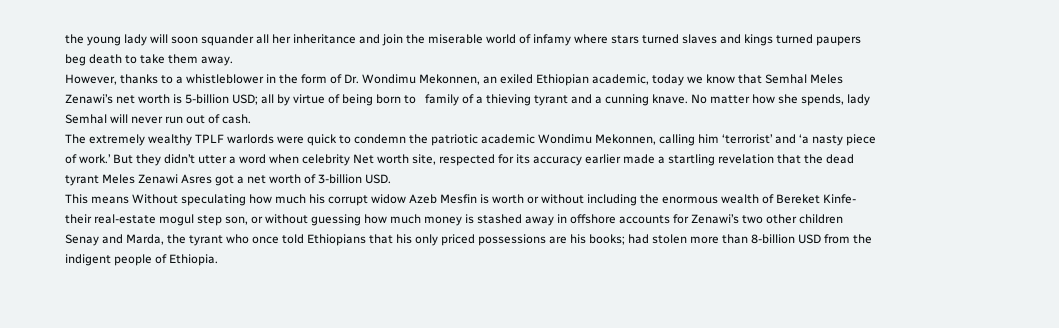the young lady will soon squander all her inheritance and join the miserable world of infamy where stars turned slaves and kings turned paupers beg death to take them away.
However, thanks to a whistleblower in the form of Dr. Wondimu Mekonnen, an exiled Ethiopian academic, today we know that Semhal Meles Zenawi’s net worth is 5-billion USD; all by virtue of being born to   family of a thieving tyrant and a cunning knave. No matter how she spends, lady Semhal will never run out of cash.
The extremely wealthy TPLF warlords were quick to condemn the patriotic academic Wondimu Mekonnen, calling him ‘terrorist’ and ‘a nasty piece of work.’ But they didn’t utter a word when celebrity Net worth site, respected for its accuracy earlier made a startling revelation that the dead tyrant Meles Zenawi Asres got a net worth of 3-billion USD.
This means Without speculating how much his corrupt widow Azeb Mesfin is worth or without including the enormous wealth of Bereket Kinfe- their real-estate mogul step son, or without guessing how much money is stashed away in offshore accounts for Zenawi’s two other children Senay and Marda, the tyrant who once told Ethiopians that his only priced possessions are his books; had stolen more than 8-billion USD from the indigent people of Ethiopia.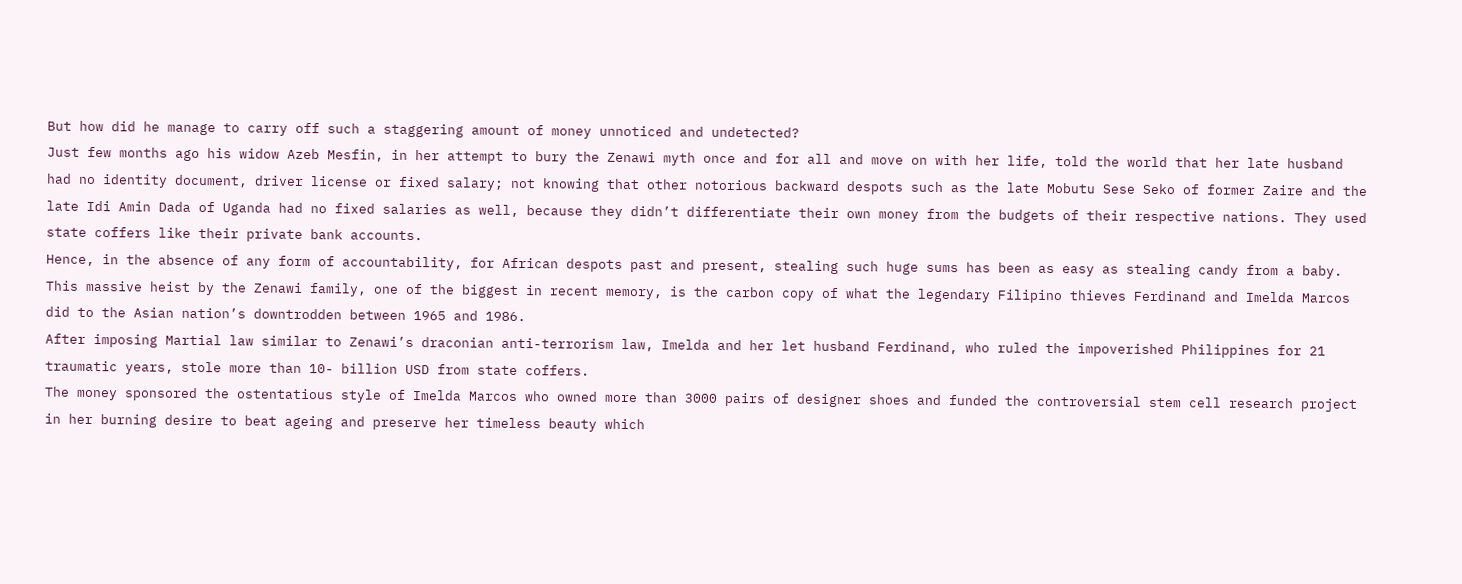But how did he manage to carry off such a staggering amount of money unnoticed and undetected?
Just few months ago his widow Azeb Mesfin, in her attempt to bury the Zenawi myth once and for all and move on with her life, told the world that her late husband had no identity document, driver license or fixed salary; not knowing that other notorious backward despots such as the late Mobutu Sese Seko of former Zaire and the late Idi Amin Dada of Uganda had no fixed salaries as well, because they didn’t differentiate their own money from the budgets of their respective nations. They used state coffers like their private bank accounts.
Hence, in the absence of any form of accountability, for African despots past and present, stealing such huge sums has been as easy as stealing candy from a baby.
This massive heist by the Zenawi family, one of the biggest in recent memory, is the carbon copy of what the legendary Filipino thieves Ferdinand and Imelda Marcos did to the Asian nation’s downtrodden between 1965 and 1986.
After imposing Martial law similar to Zenawi’s draconian anti-terrorism law, Imelda and her let husband Ferdinand, who ruled the impoverished Philippines for 21 traumatic years, stole more than 10- billion USD from state coffers.
The money sponsored the ostentatious style of Imelda Marcos who owned more than 3000 pairs of designer shoes and funded the controversial stem cell research project in her burning desire to beat ageing and preserve her timeless beauty which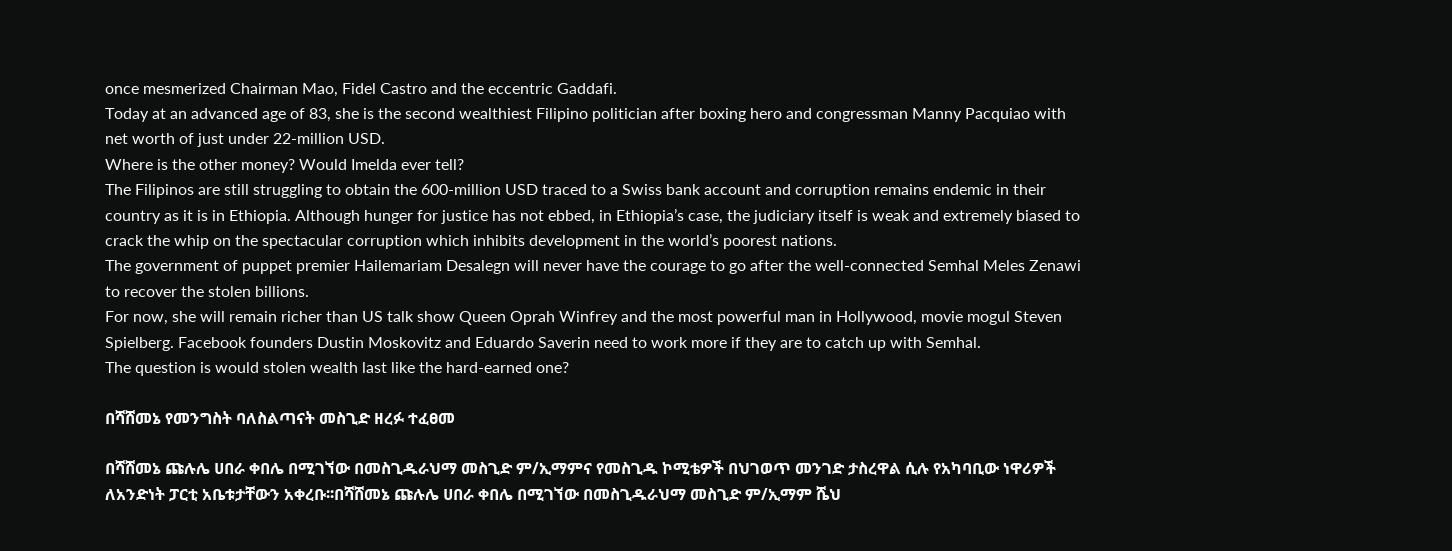once mesmerized Chairman Mao, Fidel Castro and the eccentric Gaddafi.
Today at an advanced age of 83, she is the second wealthiest Filipino politician after boxing hero and congressman Manny Pacquiao with net worth of just under 22-million USD.
Where is the other money? Would Imelda ever tell?
The Filipinos are still struggling to obtain the 600-million USD traced to a Swiss bank account and corruption remains endemic in their country as it is in Ethiopia. Although hunger for justice has not ebbed, in Ethiopia’s case, the judiciary itself is weak and extremely biased to crack the whip on the spectacular corruption which inhibits development in the world’s poorest nations.
The government of puppet premier Hailemariam Desalegn will never have the courage to go after the well-connected Semhal Meles Zenawi to recover the stolen billions.
For now, she will remain richer than US talk show Queen Oprah Winfrey and the most powerful man in Hollywood, movie mogul Steven Spielberg. Facebook founders Dustin Moskovitz and Eduardo Saverin need to work more if they are to catch up with Semhal.
The question is would stolen wealth last like the hard-earned one?

በሻሸመኔ የመንግስት ባለስልጣናት መስጊድ ዘረፉ ተፈፀመ

በሻሸመኔ ጩሉሌ ሀበራ ቀበሌ በሚገኘው በመስጊዱራህማ መስጊድ ም/ኢማምና የመስጊዱ ኮሚቴዎች በህገወጥ መንገድ ታስረዋል ሲሉ የአካባቢው ነዋሪዎች ለአንድነት ፓርቲ አቤቱታቸውን አቀረቡ፡፡በሻሸመኔ ጩሉሌ ሀበራ ቀበሌ በሚገኘው በመስጊዱራህማ መስጊድ ም/ኢማም ሼህ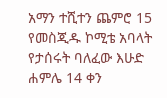አማን ተሺተን ጨምሮ 15 የመስጂዱ ኮሚቴ አባላት የታሰሩት ባለፈው እሁድ ሐምሌ 14 ቀን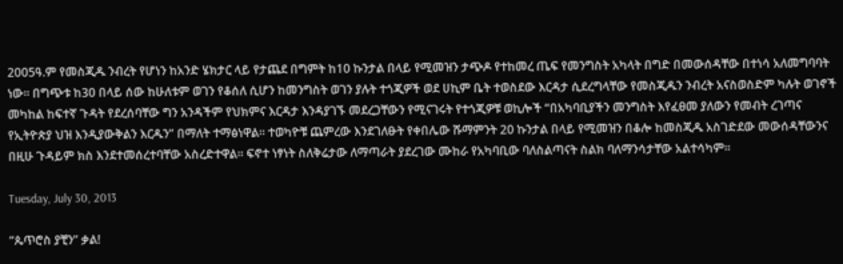2005ዓ.ም የመስጂዱ ንብረት የሆነን ከአንድ ሄክታር ላይ የታጨደ በግምት ከ10 ኩንታል በላይ የሚመዝን ታጭዶ የተከመረ ጤፍ የመንግስት አካላት በግድ በመውሰዳቸው በተነሳ አለመግባባት ነው፡፡ በግጭቱ ከ30 በላይ ሰው ከሁለቱም ወገን የቆሰለ ሲሆን ከመንግስት ወገን ያሉት ተጎጂዎች ወደ ሀኪም ቤት ተወስደው እርዳታ ሲደረግላቸው የመስጂዱን ንብረት አናስወስድም ካሉት ወገኖች መካከል ከፍተኛ ጉዳት የደረሰባቸው ግን አንዳችም የህክምና እርዳታ እንዳያገኙ መደረጋቸውን የሚናገሩት የተጎጂዎቹ ወኪሎች “በአካባቢያችን መንግስት እየፈፀመ ያለውን የመብት ረገጣና የኢትዮጵያ ህዝ እንዲያውቅልን እርዱን” በማለት ተማፅነዋል፡፡ ተወካዮቹ ጨምረው እንደገለፁት የቀበሌው ሹማምንት 20 ኩንታል በላይ የሚመዝን በቆሎ ከመስጂዱ አስገድደው መውሰዳቸውንና በዚሁ ጉዳይም ክስ እንደተመሰረተባቸው አስረድተዋል፡፡ ፍኖተ ነፃነት ስለቅሬታው ለማጣራት ያደረገው ሙከራ የአካባቢው ባለስልጣናት ስልክ ባለማንሳታቸው አልተሳካም፡፡

Tuesday, July 30, 2013

“ጴጥሮስ ያቺን” ቃል!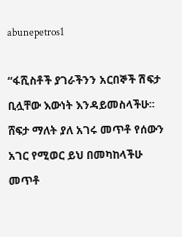abunepetros1

“ፋሺስቶች ያገራችንን አርበኞች ሽፍታ ቢሏቸው እውነት እንዳይመስላችሁ፡፡ ሸፍታ ማለት ያለ አገሩ መጥቶ የሰውን አገር የሚወር ይህ በመካከላችሁ መጥቶ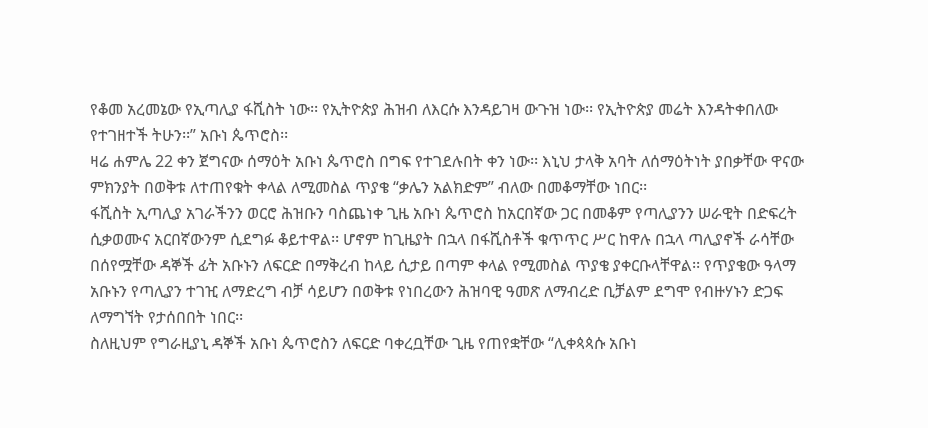የቆመ አረመኔው የኢጣሊያ ፋሺስት ነው፡፡ የኢትዮጵያ ሕዝብ ለእርሱ እንዳይገዛ ውጉዝ ነው፡፡ የኢትዮጵያ መሬት እንዳትቀበለው የተገዘተች ትሁን፡፡” አቡነ ጴጥሮስ፡፡
ዛሬ ሐምሌ 22 ቀን ጀግናው ሰማዕት አቡነ ጴጥሮስ በግፍ የተገደሉበት ቀን ነው፡፡ እኒህ ታላቅ አባት ለሰማዕትነት ያበቃቸው ዋናው ምክንያት በወቅቱ ለተጠየቁት ቀላል ለሚመስል ጥያቄ “ቃሌን አልክድም” ብለው በመቆማቸው ነበር፡፡
ፋሺስት ኢጣሊያ አገራችንን ወርሮ ሕዝቡን ባስጨነቀ ጊዜ አቡነ ጴጥሮስ ከአርበኛው ጋር በመቆም የጣሊያንን ሠራዊት በድፍረት ሲቃወሙና አርበኛውንም ሲደግፉ ቆይተዋል፡፡ ሆኖም ከጊዜያት በኋላ በፋሺስቶች ቁጥጥር ሥር ከዋሉ በኋላ ጣሊያኖች ራሳቸው በሰየሟቸው ዳኞች ፊት አቡኑን ለፍርድ በማቅረብ ከላይ ሲታይ በጣም ቀላል የሚመስል ጥያቄ ያቀርቡላቸዋል፡፡ የጥያቄው ዓላማ አቡኑን የጣሊያን ተገዢ ለማድረግ ብቻ ሳይሆን በወቅቱ የነበረውን ሕዝባዊ ዓመጽ ለማብረድ ቢቻልም ደግሞ የብዙሃኑን ድጋፍ ለማግኘት የታሰበበት ነበር፡፡
ስለዚህም የግራዚያኒ ዳኞች አቡነ ጴጥሮስን ለፍርድ ባቀረቧቸው ጊዜ የጠየቋቸው “ሊቀጳጳሱ አቡነ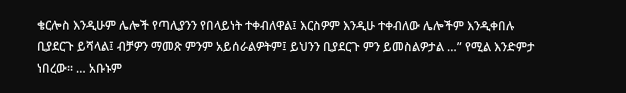ቄርሎስ እንዲሁም ሌሎች የጣሊያንን የበላይነት ተቀብለዋል፤ እርስዎም እንዲሁ ተቀብለው ሌሎችም እንዲቀበሉ ቢያደርጉ ይሻላል፤ ብቻዎን ማመጽ ምንም አይሰራልዎትም፤ ይህንን ቢያደርጉ ምን ይመስልዎታል …” የሚል እንድምታ ነበረው፡፡ … አቡኑም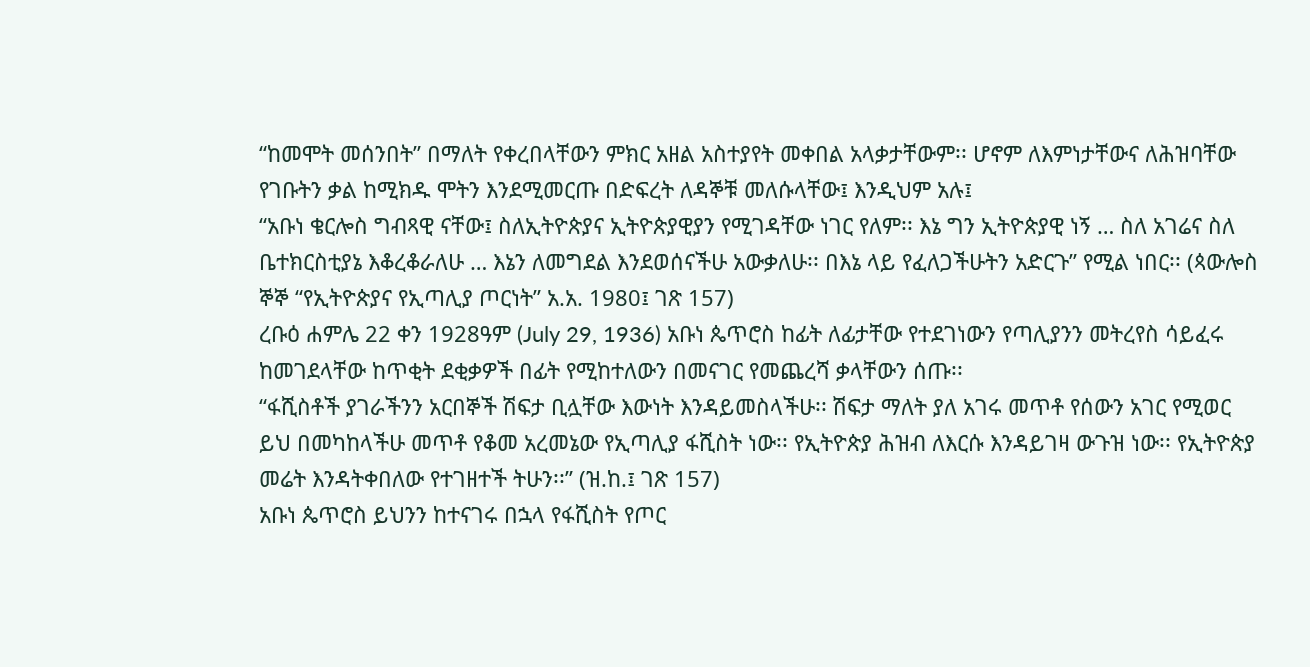“ከመሞት መሰንበት” በማለት የቀረበላቸውን ምክር አዘል አስተያየት መቀበል አላቃታቸውም፡፡ ሆኖም ለእምነታቸውና ለሕዝባቸው የገቡትን ቃል ከሚክዱ ሞትን እንደሚመርጡ በድፍረት ለዳኞቹ መለሱላቸው፤ እንዲህም አሉ፤
“አቡነ ቄርሎስ ግብጻዊ ናቸው፤ ስለኢትዮጵያና ኢትዮጵያዊያን የሚገዳቸው ነገር የለም፡፡ እኔ ግን ኢትዮጵያዊ ነኝ … ስለ አገሬና ስለ ቤተክርስቲያኔ እቆረቆራለሁ … እኔን ለመግደል እንደወሰናችሁ አውቃለሁ፡፡ በእኔ ላይ የፈለጋችሁትን አድርጉ” የሚል ነበር፡፡ (ጳውሎስ ኞኞ “የኢትዮጵያና የኢጣሊያ ጦርነት” አ.አ. 1980፤ ገጽ 157)
ረቡዕ ሐምሌ 22 ቀን 1928ዓም (July 29, 1936) አቡነ ጴጥሮስ ከፊት ለፊታቸው የተደገነውን የጣሊያንን መትረየስ ሳይፈሩ ከመገደላቸው ከጥቂት ደቂቃዎች በፊት የሚከተለውን በመናገር የመጨረሻ ቃላቸውን ሰጡ፡፡
“ፋሺስቶች ያገራችንን አርበኞች ሽፍታ ቢሏቸው እውነት እንዳይመስላችሁ፡፡ ሽፍታ ማለት ያለ አገሩ መጥቶ የሰውን አገር የሚወር ይህ በመካከላችሁ መጥቶ የቆመ አረመኔው የኢጣሊያ ፋሺስት ነው፡፡ የኢትዮጵያ ሕዝብ ለእርሱ እንዳይገዛ ውጉዝ ነው፡፡ የኢትዮጵያ መሬት እንዳትቀበለው የተገዘተች ትሁን፡፡” (ዝ.ከ.፤ ገጽ 157)
አቡነ ጴጥሮስ ይህንን ከተናገሩ በኋላ የፋሺስት የጦር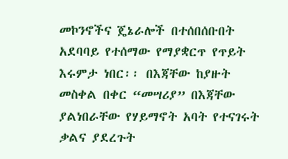መኮንኖችና ጄኔራሎች በተሰበሰቡበት አደባባይ የተሰማው የማያቋርጥ የጥይት እሩምታ ነበር፡፡ በእጃቸው ከያዙት መስቀል በቀር “መሣሪያ” በእጃቸው ያልነበራቸው የሃይማኖት አባት የተናገሩት ቃልና ያደረጉት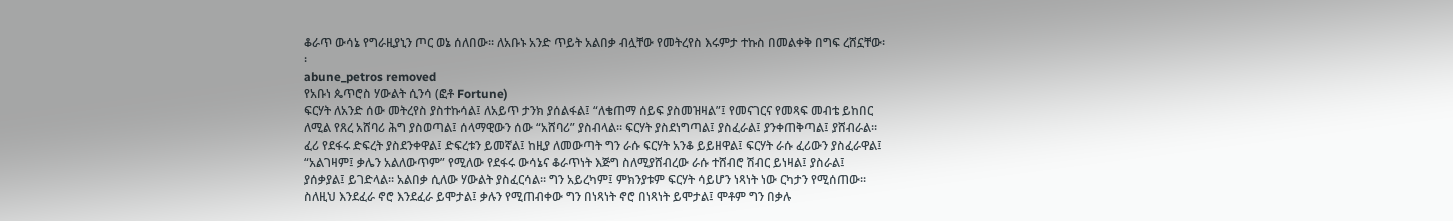ቆራጥ ውሳኔ የግራዚያኒን ጦር ወኔ ሰለበው፡፡ ለአቡኑ አንድ ጥይት አልበቃ ብሏቸው የመትረየስ እሩምታ ተኩስ በመልቀቅ በግፍ ረሸኗቸው፡፡
abune_petros removed
የአቡነ ጴጥሮስ ሃውልት ሲንሳ (ፎቶ Fortune)
ፍርሃት ለአንድ ሰው መትረየስ ያስተኩሳል፤ ለአይጥ ታንክ ያሰልፋል፤ “ለቄጠማ ሰይፍ ያስመዝዛል”፤ የመናገርና የመጻፍ መብቴ ይከበር ለሚል የጸረ አሸባሪ ሕግ ያስወጣል፤ ሰላማዊውን ሰው “አሸባሪ” ያስብላል፡፡ ፍርሃት ያስደነግጣል፤ ያስፈራል፤ ያንቀጠቅጣል፤ ያሸብራል፡፡ ፈሪ የደፋሩ ድፍረት ያስደንቀዋል፤ ድፍረቱን ይመኛል፤ ከዚያ ለመውጣት ግን ራሱ ፍርሃት አንቆ ይይዘዋል፤ ፍርሃት ራሱ ፈሪውን ያስፈራዋል፤ “አልገዛም፤ ቃሌን አልለውጥም” የሚለው የደፋሩ ውሳኔና ቆራጥነት እጅግ ስለሚያሸብረው ራሱ ተሸብሮ ሽብር ይነዛል፤ ያስራል፤ ያሰቃያል፤ ይገድላል፡፡ አልበቃ ሲለው ሃውልት ያስፈርሳል፡፡ ግን አይረካም፤ ምክንያቱም ፍርሃት ሳይሆን ነጻነት ነው ርካታን የሚሰጠው፡፡ ስለዚህ እንደፈራ ኖሮ እንደፈራ ይሞታል፤ ቃሉን የሚጠብቀው ግን በነጻነት ኖሮ በነጻነት ይሞታል፤ ሞቶም ግን በቃሉ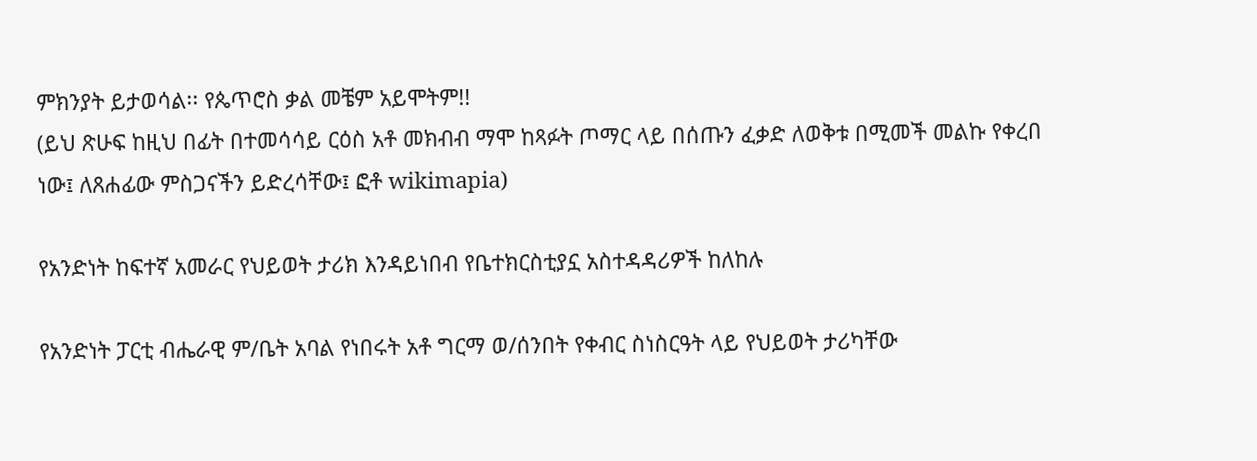ምክንያት ይታወሳል፡፡ የጴጥሮስ ቃል መቼም አይሞትም!!
(ይህ ጽሁፍ ከዚህ በፊት በተመሳሳይ ርዕስ አቶ መክብብ ማሞ ከጻፉት ጦማር ላይ በሰጡን ፈቃድ ለወቅቱ በሚመች መልኩ የቀረበ ነው፤ ለጸሐፊው ምስጋናችን ይድረሳቸው፤ ፎቶ wikimapia)

የአንድነት ከፍተኛ አመራር የህይወት ታሪክ እንዳይነበብ የቤተክርስቲያኗ አስተዳዳሪዎች ከለከሉ

የአንድነት ፓርቲ ብሔራዊ ም/ቤት አባል የነበሩት አቶ ግርማ ወ/ሰንበት የቀብር ስነስርዓት ላይ የህይወት ታሪካቸው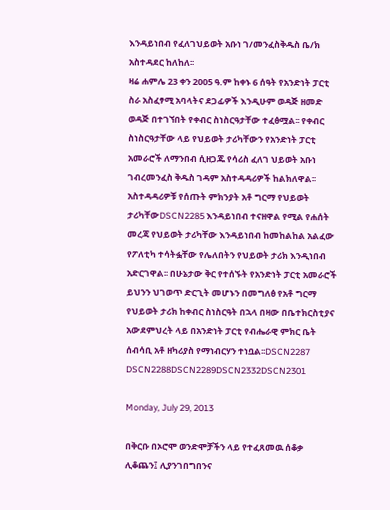እንዳይነበብ የፈለገህይወት አቡነ ገ/መንፈስቅዱስ ቤ/ክ አስተዳደር ከለከለ፡፡
ዛሬ ሐምሌ 23 ቀን 2005 ዓ.ም ከቀኑ 6 ሰዓት የአንድነት ፓርቲ ስራ አስፈፃሚ አባላትና ደጋፊዎች እንዲሁም ወዳጅ ዘመድ ወዳጅ በተገኘበት የቀብር ስነስርዓታቸው ተፈፅሟል፡፡ የቀብር ስነስርዓታቸው ላይ የህይወት ታሪካቸውን የአንድነት ፓርቲ አመራሮች ለማንበብ ሲዘጋጁ የሳሪስ ፈለገ ህይወት አቡነ ገብረመንፈስ ቅዱስ ገዳም አስተዳዳሪዎች ከልክለዋል፡፡
አስተዳዳሪዎቹ የሰጡት ምክንያት አቶ ግርማ የህይወት ታሪካቸውDSCN2285 እንዳይነበብ ተናዘዋል የሚል የሐሰት መረጃ የህይወት ታሪካቸው እንዳይነበብ ከመከልከል አልፈው የፖለቲካ ተሳትፏቸው የሌለበትን የህይወት ታሪክ እንዲነበብ አድርገዋል፡፡ በሁኔታው ቅር የተሰኙት የአንድነት ፓርቲ አመራሮች ይህንን ህገወጥ ድርጊት መሆኑን በመግለፅ የአቶ ግርማ የህይወት ታሪክ ከቀብር ስነስርዓት በኋላ በዛው በቤተክርስቲያና አውደምህረት ላይ በአንድነት ፓርቲ የብሔራዊ ምክር ቤት ሰብሳቢ አቶ ዘካሪያስ የማነብርሃን ተነቧል፡፡DSCN2287    DSCN2288DSCN2289DSCN2332DSCN2301

Monday, July 29, 2013

በቅርቡ በኦሮሞ ወንድሞቻችን ላይ የተፈጸመዉ ሰቆቃ ሊቆጨን፤ ሊያንገበግበንና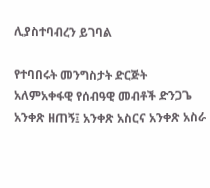ሊያስተባብረን ይገባል

የተባበሩት መንግስታት ድርጅት አለምአቀፋዊ የሰብዓዊ መብቶች ድንጋጌ አንቀጽ ዘጠኝ፤ አንቀጽ አስርና አንቀጽ አስራ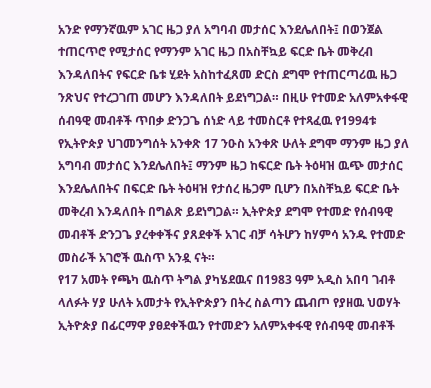አንድ የማንኛዉም አገር ዜጋ ያለ አግባብ መታሰር እንደሌለበት፤ በወንጀል ተጠርጥሮ የሚታሰር የማንም አገር ዜጋ በአስቸኳይ ፍርድ ቤት መቅረብ እንዳለበትና የፍርድ ቤቱ ሂደት አስከተፈጸመ ድርስ ደግሞ የተጠርጣሪዉ ዜጋ ንጽህና የተረጋገጠ መሆን እንዳለበት ይደነግጋል። በዚሁ የተመድ አለምአቀፋዊ ሰብዓዊ መብቶች ጥበቃ ድንጋጌ ሰነድ ላይ ተመስርቶ የተጻፈዉ የ1994ቱ የኢትዮጵያ ህገመንግሰት አንቀጽ 17 ንዑስ አንቀጽ ሁለት ደግሞ ማንም ዜጋ ያለ አግባብ መታሰር እንደሌለበት፤ ማንም ዜጋ ከፍርድ ቤት ትዕዛዝ ዉጭ መታሰር እንደሌለበትና በፍርድ ቤት ትዕዛዝ የታሰረ ዜጋም ቢሆን በአስቸኳይ ፍርድ ቤት መቅረብ እንዳለበት በግልጽ ይደነግጋል። ኢትዮጵያ ደግሞ የተመድ የሰብዓዊ መብቶች ድንጋጌ ያረቀቀችና ያጸደቀች አገር ብቻ ሳትሆን ከሃምሳ አንዱ የተመድ መስራች አገሮች ዉስጥ አንዷ ናት።
የ17 አመት የጫካ ዉስጥ ትግል ያካሄደዉና በ1983 ዓም አዲስ አበባ ገብቶ ላለፉት ሃያ ሁለት አመታት የኢትዮጵያን በትረ ስልጣን ጨብጦ የያዘዉ ህወሃት ኢትዮጵያ በፊርማዋ ያፀደቀችዉን የተመድን አለምአቀፋዊ የሰብዓዊ መብቶች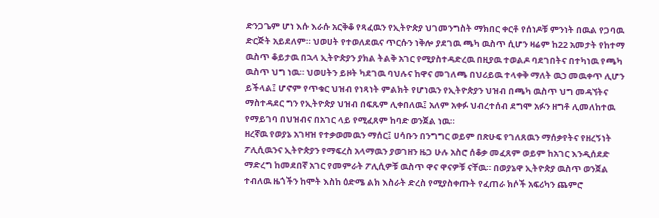ድንጋጌም ሆነ እሱ እራሱ አርቅቆ የጻፈዉን የኢትዮጵያ ህገመንግስት ማክበር ቀርቶ የሰነዶቹ ምንነት በዉል የጋባዉ ድርጅት አይደለም። ህወሀት የተወለደዉና ጥርሱን ነቅሎ ያደገዉ ጫካ ዉስጥ ሲሆን ዛሬም ከ22 አመታት የከተማ ዉስጥ ቆይታዉ በኋላ ኢትዮጵያን ያክል ትልቅ አገር የሚያስተዳድረዉ በዚያዉ ተወልዶ ባደገበትና በተካነዉ የጫካ ዉስጥ ህግ ነዉ። ህወሀትን ይዞት ካደገዉ ባህሉና ከዋና መገለጫ በህሪይዉ ተላቀቅ ማለት ዉኃ መዉቀጥ ሊሆን ይችላል፤ ሆኖም የጥቁር ህዝብ የነጻነት ምልክት የሆነዉን የኢትዮጵያን ህዝብ በጫካ ዉስጥ ህግ መዳኘትና ማስተዳደር ግን የኢትዮጵያ ህዝብ በፍጹም ሊቀበለዉ፤ አለም አቀፉ ህብረተሰብ ደግሞ አፉን ዘግቶ ሊመለከተዉ የማይገባ በህዝብና በአገር ላይ የሚፈጸም ከባድ ወንጀል ነዉ።
ዘረኛዉ የወያኔ አገዛዝ የተቃወመዉን ማሰር፤ ሀሳቡን በንግግር ወይም በጽሁፍ የገለጸዉን ማሰቃየትና የዘረኝነት ፖሊሲዉንና ኢትዮጵያን የማፍረስ አላማዉን ያወገዘን ዜጋ ሁሉ አስሮ ሰቆቃ መፈጸም ወይም ከአገር እንዲሰደድ ማድረግ ከመደበኛ አገር የመምራት ፖሊሲዎቹ ዉስጥ ዋና ዋናዎቹ ናቸዉ። በወያኔዋ ኢትዮጵያ ዉስጥ ወንጀል ተብለዉ ዜጎችን ከሞት እስከ ዕድሜ ልክ እስራት ድረስ የሚያስቀጡት የፈጠራ ክሶች አፍሪካን ጨምሮ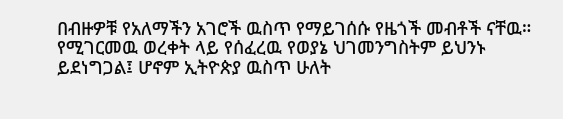በብዙዎቹ የአለማችን አገሮች ዉስጥ የማይገሰሱ የዜጎች መብቶች ናቸዉ። የሚገርመዉ ወረቀት ላይ የሰፈረዉ የወያኔ ህገመንግስትም ይህንኑ ይደነግጋል፤ ሆኖም ኢትዮጵያ ዉስጥ ሁለት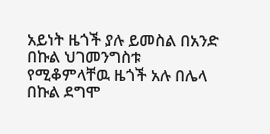አይነት ዜጎች ያሉ ይመስል በአንድ በኩል ህገመንግስቱ የሚቆምላቸዉ ዜጎች አሉ በሌላ በኩል ደግሞ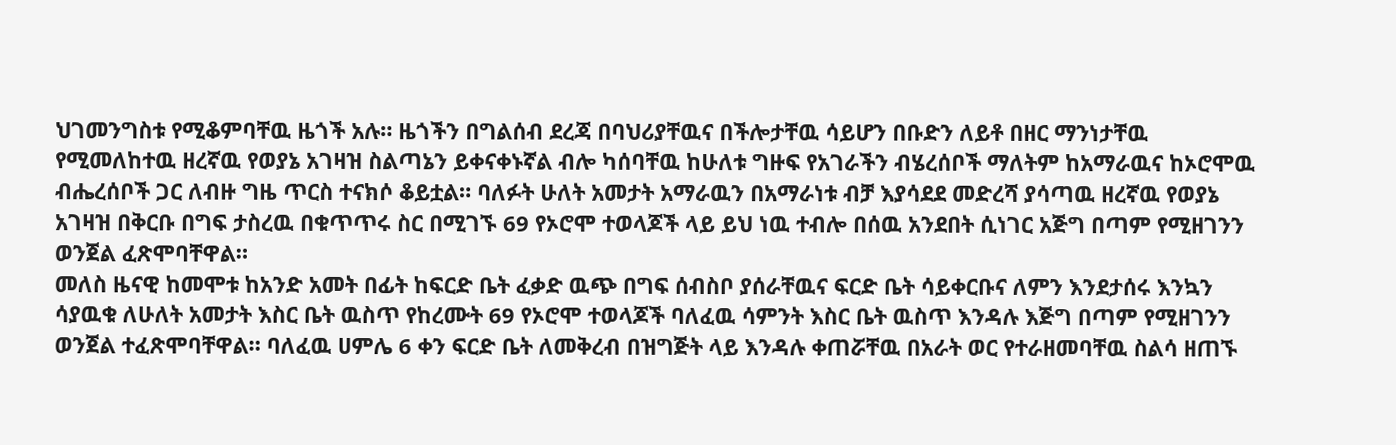ህገመንግስቱ የሚቆምባቸዉ ዜጎች አሉ። ዜጎችን በግልሰብ ደረጃ በባህሪያቸዉና በችሎታቸዉ ሳይሆን በቡድን ለይቶ በዘር ማንነታቸዉ የሚመለከተዉ ዘረኛዉ የወያኔ አገዛዝ ስልጣኔን ይቀናቀኑኛል ብሎ ካሰባቸዉ ከሁለቱ ግዙፍ የአገራችን ብሄረሰቦች ማለትም ከአማራዉና ከኦሮሞዉ ብሔረሰቦች ጋር ለብዙ ግዜ ጥርስ ተናክሶ ቆይቷል። ባለፉት ሁለት አመታት አማራዉን በአማራነቱ ብቻ እያሳደደ መድረሻ ያሳጣዉ ዘረኛዉ የወያኔ አገዛዝ በቅርቡ በግፍ ታስረዉ በቁጥጥሩ ስር በሚገኙ 69 የኦሮሞ ተወላጆች ላይ ይህ ነዉ ተብሎ በሰዉ አንደበት ሲነገር አጅግ በጣም የሚዘገንን ወንጀል ፈጽሞባቸዋል።
መለስ ዜናዊ ከመሞቱ ከአንድ አመት በፊት ከፍርድ ቤት ፈቃድ ዉጭ በግፍ ሰብስቦ ያሰራቸዉና ፍርድ ቤት ሳይቀርቡና ለምን እንደታሰሩ እንኳን ሳያዉቁ ለሁለት አመታት እስር ቤት ዉስጥ የከረሙት 69 የኦሮሞ ተወላጆች ባለፈዉ ሳምንት እስር ቤት ዉስጥ እንዳሉ እጅግ በጣም የሚዘገንን ወንጀል ተፈጽሞባቸዋል። ባለፈዉ ሀምሌ 6 ቀን ፍርድ ቤት ለመቅረብ በዝግጅት ላይ እንዳሉ ቀጠሯቸዉ በአራት ወር የተራዘመባቸዉ ስልሳ ዘጠኙ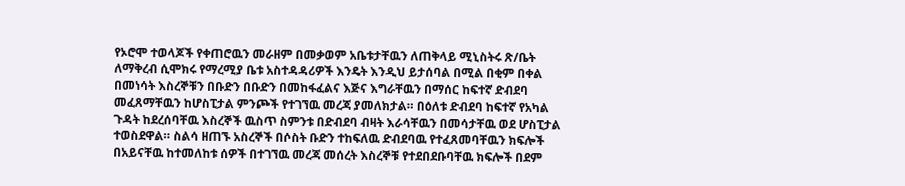የኦሮሞ ተወላጆች የቀጠሮዉን መራዘም በመቃወም አቤቱታቸዉን ለጠቅላይ ሚኒስትሩ ጽ/ቤት ለማቅረብ ሲሞክሩ የማረሚያ ቤቱ አስተዳዳሪዎች እንዴት እንዲህ ይታሰባል በሚል በቂም በቀል በመነሳት እስረኞቹን በቡድን በቡድን በመከፋፈልና እጅና እግራቸዉን በማሰር ከፍተኛ ድብደባ መፈጸማቸዉን ከሆስፒታል ምንጮች የተገኘዉ መረጃ ያመለክታል። በዕለቱ ድብደባ ከፍተኛ የአካል ጉዳት ከደረሰባቸዉ እስረኞች ዉስጥ ስምንቱ በድብደባ ብዛት እራሳቸዉን በመሳታቸዉ ወደ ሆስፒታል ተወስደዋል። ስልሳ ዘጠኙ አስረኞች በሶስት ቡድን ተከፍለዉ ድብደባዉ የተፈጸመባቸዉን ክፍሎች በአይናቸዉ ከተመለከቱ ሰዎች በተገኘዉ መረጃ መሰረት እስረኞቹ የተደበደቡባቸዉ ክፍሎች በደም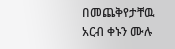በመጨቅየታቸዉ አርብ ቀኑን ሙሉ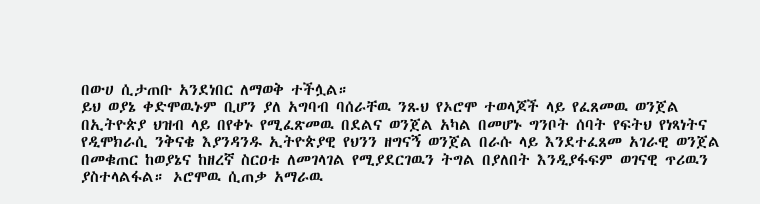በውሀ ሲታጠቡ አንደነበር ለማወቅ ተችሏል።
ይህ ወያኔ ቀድሞዉኑም ቢሆን ያለ አግባብ ባሰራቸዉ ንጹህ የኦሮሞ ተወላጆች ላይ የፈጸመዉ ወንጀል በኢትዮጵያ ህዝብ ላይ በየቀኑ የሚፈጽመዉ በደልና ወንጀል አካል በመሆኑ ግንቦት ሰባት የፍትህ የነጻነትና የዲሞክራሲ ንቅናቄ እያንዳንዱ ኢትዮጵያዊ የህንን ዘግናኝ ወንጀል በራሱ ላይ እንደተፈጸመ አገራዊ ወንጀል በመቁጠር ከወያኔና ከዘረኛ ስርዐቱ ለመገላገል የሚያደርገዉን ትግል በያለበት እንዲያፋፍም ወገናዊ ጥሪዉን ያስተላልፋል። ኦሮሞዉ ሲጠቃ አማራዉ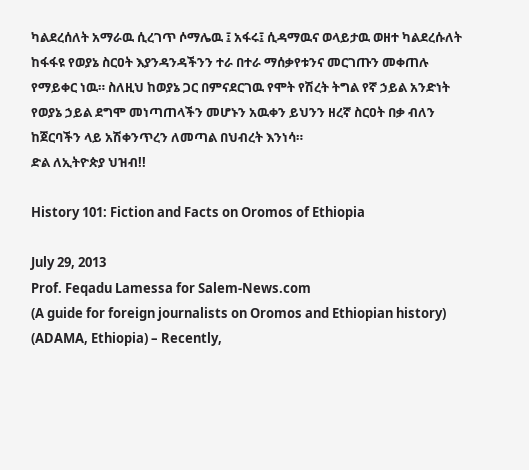ካልደረሰለት አማራዉ ሲረገጥ ሶማሌዉ ፤ አፋሩ፤ ሲዳማዉና ወላይታዉ ወዘተ ካልደረሱለት ከፋፋዩ የወያኔ ስርዐት እያንዳንዳችንን ተራ በተራ ማሰቃየቱንና መርገጡን መቀጠሉ የማይቀር ነዉ። ስለዚህ ከወያኔ ጋር በምናደርገዉ የሞት የሽረት ትግል የኛ ኃይል አንድነት የወያኔ ኃይል ደግሞ መነጣጠላችን መሆኑን አዉቀን ይህንን ዘረኛ ስርዐት በቃ ብለን ከጀርባችን ላይ አሽቀንጥረን ለመጣል በህብረት እንነሳ።
ድል ለኢትዮጵያ ህዝብ!!

History 101: Fiction and Facts on Oromos of Ethiopia

July 29, 2013
Prof. Feqadu Lamessa for Salem-News.com
(A guide for foreign journalists on Oromos and Ethiopian history)
(ADAMA, Ethiopia) – Recently,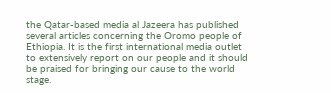the Qatar-based media al Jazeera has published several articles concerning the Oromo people of Ethiopia. It is the first international media outlet to extensively report on our people and it should be praised for bringing our cause to the world stage.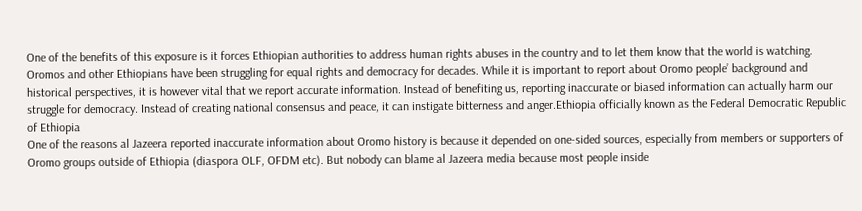One of the benefits of this exposure is it forces Ethiopian authorities to address human rights abuses in the country and to let them know that the world is watching. Oromos and other Ethiopians have been struggling for equal rights and democracy for decades. While it is important to report about Oromo people’ background and historical perspectives, it is however vital that we report accurate information. Instead of benefiting us, reporting inaccurate or biased information can actually harm our struggle for democracy. Instead of creating national consensus and peace, it can instigate bitterness and anger.Ethiopia officially known as the Federal Democratic Republic of Ethiopia
One of the reasons al Jazeera reported inaccurate information about Oromo history is because it depended on one-sided sources, especially from members or supporters of Oromo groups outside of Ethiopia (diaspora OLF, OFDM etc). But nobody can blame al Jazeera media because most people inside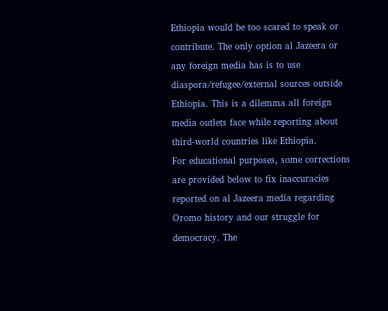Ethiopia would be too scared to speak or contribute. The only option al Jazeera or any foreign media has is to use diaspora/refugee/external sources outside Ethiopia. This is a dilemma all foreign media outlets face while reporting about third-world countries like Ethiopia.
For educational purposes, some corrections are provided below to fix inaccuracies reported on al Jazeera media regarding Oromo history and our struggle for democracy. The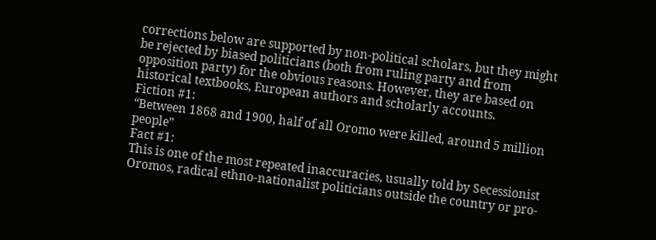corrections below are supported by non-political scholars, but they might be rejected by biased politicians (both from ruling party and from opposition party) for the obvious reasons. However, they are based on historical textbooks, European authors and scholarly accounts.
Fiction #1:
“Between 1868 and 1900, half of all Oromo were killed, around 5 million people”
Fact #1:
This is one of the most repeated inaccuracies, usually told by Secessionist Oromos, radical ethno-nationalist politicians outside the country or pro-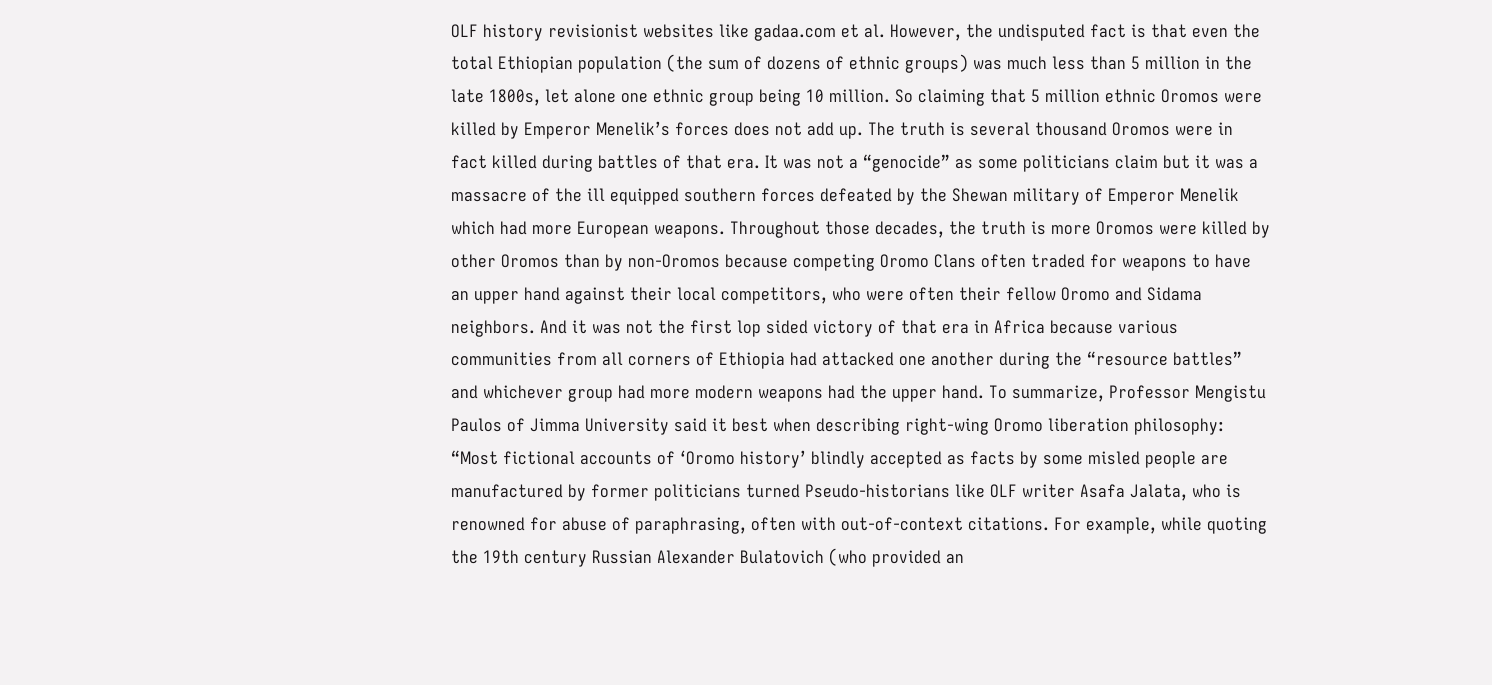OLF history revisionist websites like gadaa.com et al. However, the undisputed fact is that even the total Ethiopian population (the sum of dozens of ethnic groups) was much less than 5 million in the late 1800s, let alone one ethnic group being 10 million. So claiming that 5 million ethnic Oromos were killed by Emperor Menelik’s forces does not add up. The truth is several thousand Oromos were in fact killed during battles of that era. It was not a “genocide” as some politicians claim but it was a massacre of the ill equipped southern forces defeated by the Shewan military of Emperor Menelik which had more European weapons. Throughout those decades, the truth is more Oromos were killed by other Oromos than by non-Oromos because competing Oromo Clans often traded for weapons to have an upper hand against their local competitors, who were often their fellow Oromo and Sidama neighbors. And it was not the first lop sided victory of that era in Africa because various communities from all corners of Ethiopia had attacked one another during the “resource battles” and whichever group had more modern weapons had the upper hand. To summarize, Professor Mengistu Paulos of Jimma University said it best when describing right-wing Oromo liberation philosophy:
“Most fictional accounts of ‘Oromo history’ blindly accepted as facts by some misled people are manufactured by former politicians turned Pseudo-historians like OLF writer Asafa Jalata, who is renowned for abuse of paraphrasing, often with out-of-context citations. For example, while quoting the 19th century Russian Alexander Bulatovich (who provided an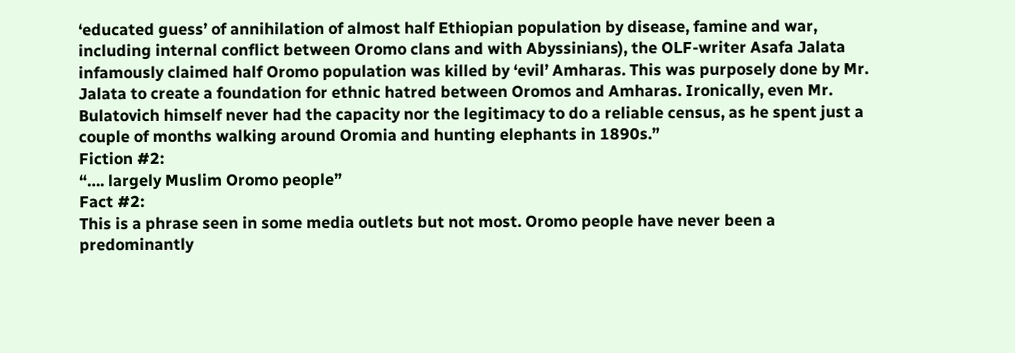‘educated guess’ of annihilation of almost half Ethiopian population by disease, famine and war, including internal conflict between Oromo clans and with Abyssinians), the OLF-writer Asafa Jalata infamously claimed half Oromo population was killed by ‘evil’ Amharas. This was purposely done by Mr. Jalata to create a foundation for ethnic hatred between Oromos and Amharas. Ironically, even Mr. Bulatovich himself never had the capacity nor the legitimacy to do a reliable census, as he spent just a couple of months walking around Oromia and hunting elephants in 1890s.”
Fiction #2:
“…. largely Muslim Oromo people”
Fact #2:
This is a phrase seen in some media outlets but not most. Oromo people have never been a predominantly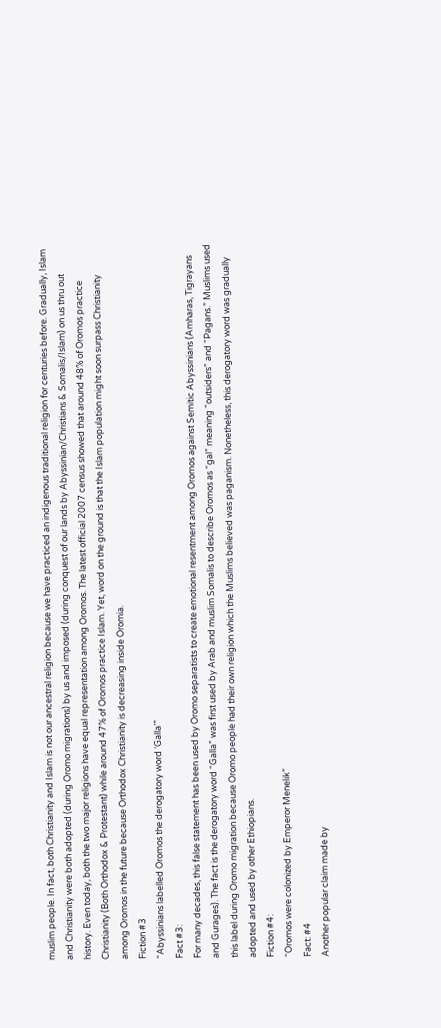muslim people. In fact, both Christianity and Islam is not our ancestral religion because we have practiced an indigenous traditional religion for centuries before. Gradually, Islam and Christianity were both adopted (during Oromo migrations) by us and imposed (during conquest of our lands by Abyssinian/Christians & Somalis/Islam) on us thru out history. Even today, both the two major religions have equal representation among Oromos. The latest official 2007 census showed that around 48% of Oromos practice Christianity (Both Orthodox & Protestant) while around 47% of Oromos practice Islam. Yet, word on the ground is that the Islam population might soon surpass Christianity among Oromos in the future because Orthodox Christianity is decreasing inside Oromia.
Fiction #3
“Abyssinians labelled Oromos the derogatory word ‘Galla’”
Fact #3:
For many decades, this false statement has been used by Oromo separatists to create emotional resentment among Oromos against Semitic Abyssinians (Amharas, Tigrayans and Gurages). The fact is the derogatory word “Galla” was first used by Arab and muslim Somalis to describe Oromos as “gal” meaning “outsiders” and “Pagans.” Muslims used this label during Oromo migration because Oromo people had their own religion which the Muslims believed was paganism. Nonetheless, this derogatory word was gradually adopted and used by other Ethiopians.
Fiction #4:
“Oromos were colonized by Emperor Menelik”
Fact: #4
Another popular claim made by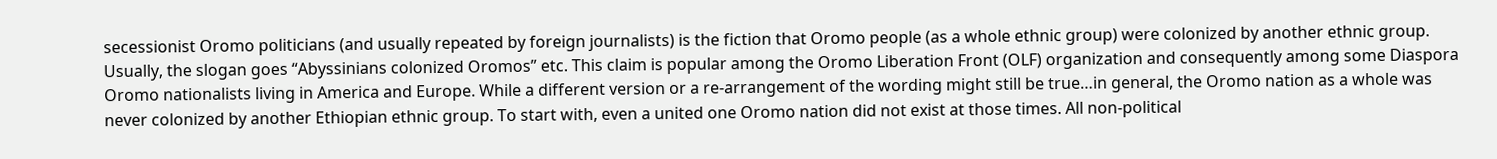secessionist Oromo politicians (and usually repeated by foreign journalists) is the fiction that Oromo people (as a whole ethnic group) were colonized by another ethnic group. Usually, the slogan goes “Abyssinians colonized Oromos” etc. This claim is popular among the Oromo Liberation Front (OLF) organization and consequently among some Diaspora Oromo nationalists living in America and Europe. While a different version or a re-arrangement of the wording might still be true…in general, the Oromo nation as a whole was never colonized by another Ethiopian ethnic group. To start with, even a united one Oromo nation did not exist at those times. All non-political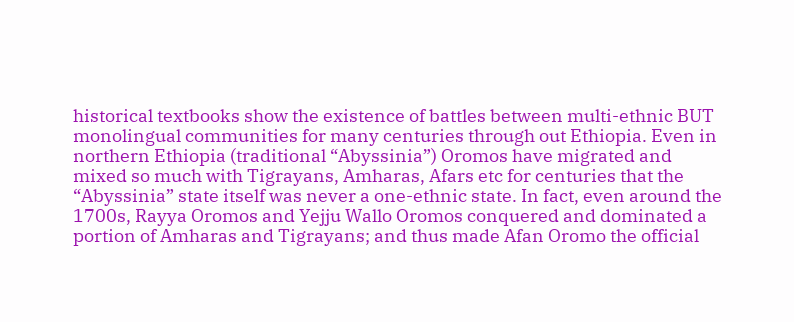historical textbooks show the existence of battles between multi-ethnic BUT monolingual communities for many centuries through out Ethiopia. Even in northern Ethiopia (traditional “Abyssinia”) Oromos have migrated and mixed so much with Tigrayans, Amharas, Afars etc for centuries that the “Abyssinia” state itself was never a one-ethnic state. In fact, even around the 1700s, Rayya Oromos and Yejju Wallo Oromos conquered and dominated a portion of Amharas and Tigrayans; and thus made Afan Oromo the official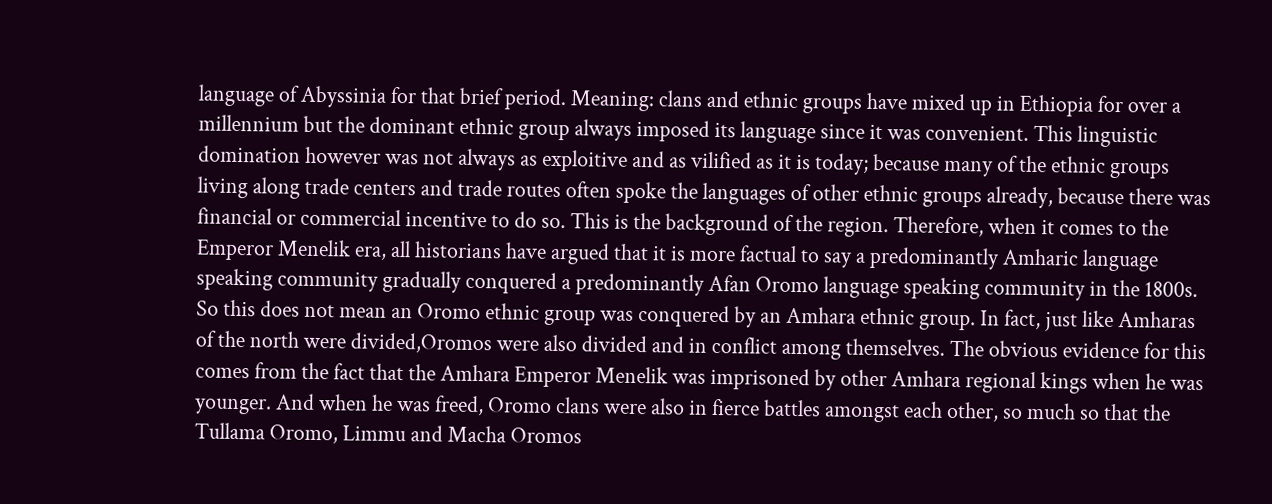language of Abyssinia for that brief period. Meaning: clans and ethnic groups have mixed up in Ethiopia for over a millennium but the dominant ethnic group always imposed its language since it was convenient. This linguistic domination however was not always as exploitive and as vilified as it is today; because many of the ethnic groups living along trade centers and trade routes often spoke the languages of other ethnic groups already, because there was financial or commercial incentive to do so. This is the background of the region. Therefore, when it comes to the Emperor Menelik era, all historians have argued that it is more factual to say a predominantly Amharic language speaking community gradually conquered a predominantly Afan Oromo language speaking community in the 1800s. So this does not mean an Oromo ethnic group was conquered by an Amhara ethnic group. In fact, just like Amharas of the north were divided,Oromos were also divided and in conflict among themselves. The obvious evidence for this comes from the fact that the Amhara Emperor Menelik was imprisoned by other Amhara regional kings when he was younger. And when he was freed, Oromo clans were also in fierce battles amongst each other, so much so that the Tullama Oromo, Limmu and Macha Oromos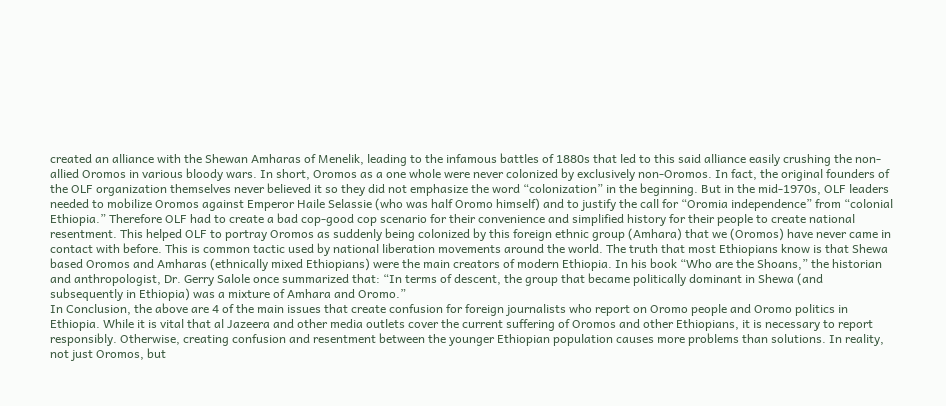created an alliance with the Shewan Amharas of Menelik, leading to the infamous battles of 1880s that led to this said alliance easily crushing the non-allied Oromos in various bloody wars. In short, Oromos as a one whole were never colonized by exclusively non-Oromos. In fact, the original founders of the OLF organization themselves never believed it so they did not emphasize the word “colonization” in the beginning. But in the mid-1970s, OLF leaders needed to mobilize Oromos against Emperor Haile Selassie (who was half Oromo himself) and to justify the call for “Oromia independence” from “colonial Ethiopia.” Therefore OLF had to create a bad cop-good cop scenario for their convenience and simplified history for their people to create national resentment. This helped OLF to portray Oromos as suddenly being colonized by this foreign ethnic group (Amhara) that we (Oromos) have never came in contact with before. This is common tactic used by national liberation movements around the world. The truth that most Ethiopians know is that Shewa based Oromos and Amharas (ethnically mixed Ethiopians) were the main creators of modern Ethiopia. In his book “Who are the Shoans,” the historian and anthropologist, Dr. Gerry Salole once summarized that: “In terms of descent, the group that became politically dominant in Shewa (and subsequently in Ethiopia) was a mixture of Amhara and Oromo.”
In Conclusion, the above are 4 of the main issues that create confusion for foreign journalists who report on Oromo people and Oromo politics in Ethiopia. While it is vital that al Jazeera and other media outlets cover the current suffering of Oromos and other Ethiopians, it is necessary to report responsibly. Otherwise, creating confusion and resentment between the younger Ethiopian population causes more problems than solutions. In reality, not just Oromos, but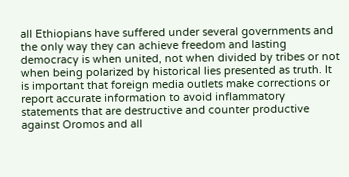all Ethiopians have suffered under several governments and the only way they can achieve freedom and lasting democracy is when united, not when divided by tribes or not when being polarized by historical lies presented as truth. It is important that foreign media outlets make corrections or report accurate information to avoid inflammatory statements that are destructive and counter productive against Oromos and all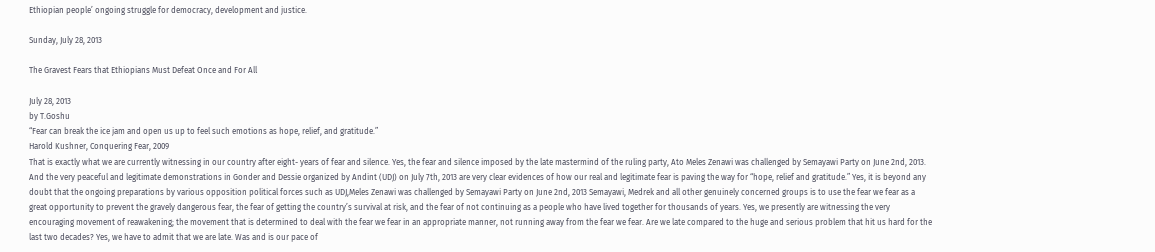Ethiopian people’ ongoing struggle for democracy, development and justice.

Sunday, July 28, 2013

The Gravest Fears that Ethiopians Must Defeat Once and For All

July 28, 2013
by T.Goshu
“Fear can break the ice jam and open us up to feel such emotions as hope, relief, and gratitude.”
Harold Kushner, Conquering Fear, 2009
That is exactly what we are currently witnessing in our country after eight- years of fear and silence. Yes, the fear and silence imposed by the late mastermind of the ruling party, Ato Meles Zenawi was challenged by Semayawi Party on June 2nd, 2013. And the very peaceful and legitimate demonstrations in Gonder and Dessie organized by Andint (UDJ) on July 7th, 2013 are very clear evidences of how our real and legitimate fear is paving the way for “hope, relief and gratitude.” Yes, it is beyond any doubt that the ongoing preparations by various opposition political forces such as UDJ,Meles Zenawi was challenged by Semayawi Party on June 2nd, 2013 Semayawi, Medrek and all other genuinely concerned groups is to use the fear we fear as a great opportunity to prevent the gravely dangerous fear, the fear of getting the country’s survival at risk, and the fear of not continuing as a people who have lived together for thousands of years. Yes, we presently are witnessing the very encouraging movement of reawakening; the movement that is determined to deal with the fear we fear in an appropriate manner, not running away from the fear we fear. Are we late compared to the huge and serious problem that hit us hard for the last two decades? Yes, we have to admit that we are late. Was and is our pace of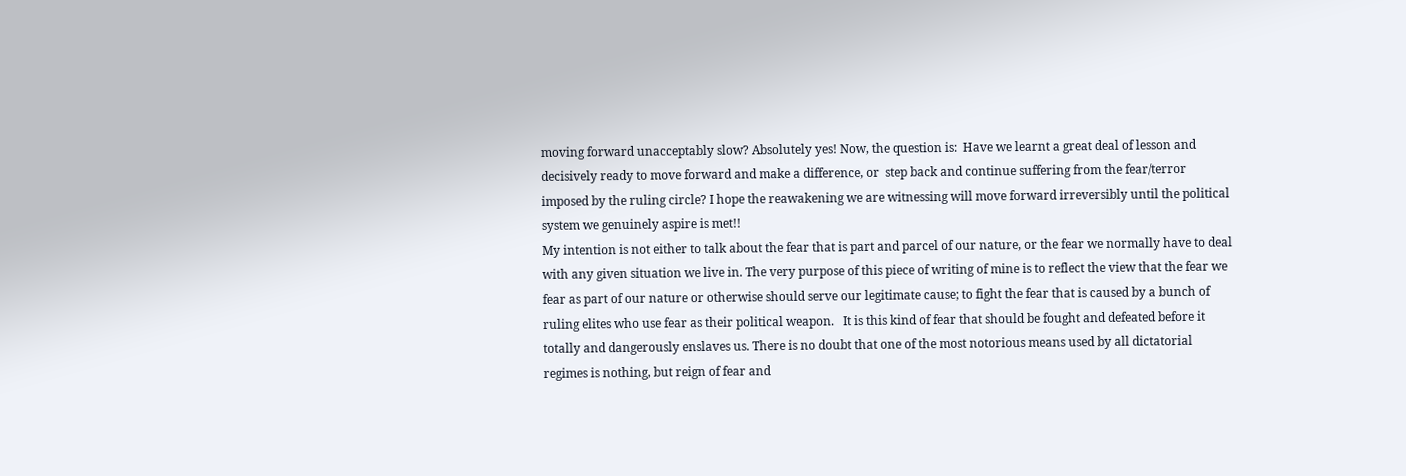moving forward unacceptably slow? Absolutely yes! Now, the question is:  Have we learnt a great deal of lesson and decisively ready to move forward and make a difference, or  step back and continue suffering from the fear/terror imposed by the ruling circle? I hope the reawakening we are witnessing will move forward irreversibly until the political system we genuinely aspire is met!!
My intention is not either to talk about the fear that is part and parcel of our nature, or the fear we normally have to deal with any given situation we live in. The very purpose of this piece of writing of mine is to reflect the view that the fear we fear as part of our nature or otherwise should serve our legitimate cause; to fight the fear that is caused by a bunch of ruling elites who use fear as their political weapon.   It is this kind of fear that should be fought and defeated before it totally and dangerously enslaves us. There is no doubt that one of the most notorious means used by all dictatorial regimes is nothing, but reign of fear and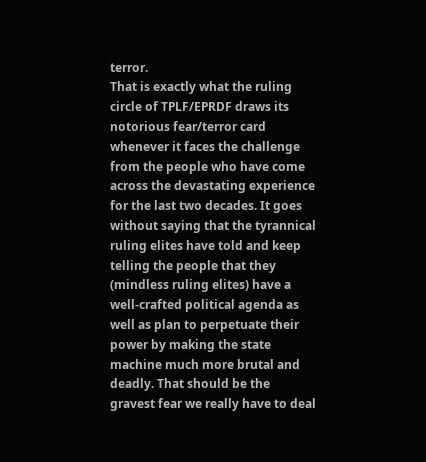terror.
That is exactly what the ruling circle of TPLF/EPRDF draws its notorious fear/terror card whenever it faces the challenge from the people who have come across the devastating experience for the last two decades. It goes without saying that the tyrannical ruling elites have told and keep telling the people that they (mindless ruling elites) have a well-crafted political agenda as well as plan to perpetuate their power by making the state machine much more brutal and deadly. That should be the gravest fear we really have to deal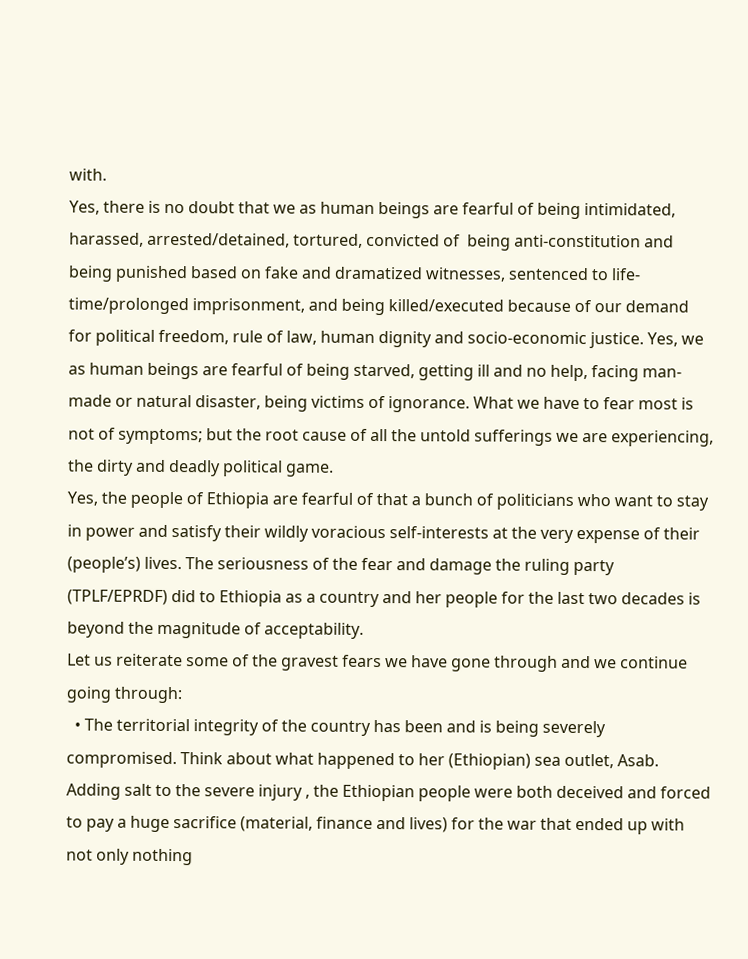with.
Yes, there is no doubt that we as human beings are fearful of being intimidated, harassed, arrested/detained, tortured, convicted of  being anti-constitution and being punished based on fake and dramatized witnesses, sentenced to life-time/prolonged imprisonment, and being killed/executed because of our demand for political freedom, rule of law, human dignity and socio-economic justice. Yes, we as human beings are fearful of being starved, getting ill and no help, facing man-made or natural disaster, being victims of ignorance. What we have to fear most is not of symptoms; but the root cause of all the untold sufferings we are experiencing, the dirty and deadly political game.
Yes, the people of Ethiopia are fearful of that a bunch of politicians who want to stay in power and satisfy their wildly voracious self-interests at the very expense of their (people’s) lives. The seriousness of the fear and damage the ruling party (TPLF/EPRDF) did to Ethiopia as a country and her people for the last two decades is beyond the magnitude of acceptability.
Let us reiterate some of the gravest fears we have gone through and we continue going through:
  • The territorial integrity of the country has been and is being severely compromised. Think about what happened to her (Ethiopian) sea outlet, Asab. Adding salt to the severe injury , the Ethiopian people were both deceived and forced to pay a huge sacrifice (material, finance and lives) for the war that ended up with not only nothing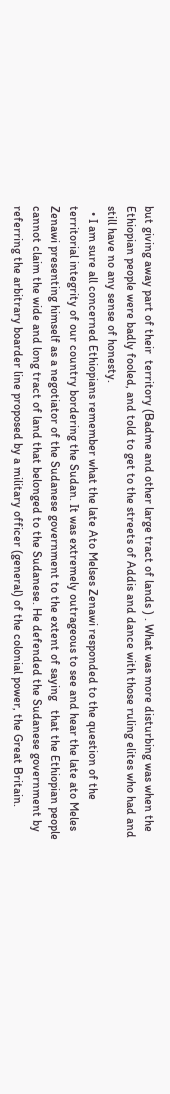but giving away part of their  territory (Badme and other large tract of lands ) . What was more disturbing was when the Ethiopian people were badly fooled, and told to get to the streets of Addis and dance with those ruling elites who had and still have no any sense of honesty.
  • I am sure all concerned Ethiopians remember what the late Ato Melses Zenawi responded to the question of the territorial integrity of our country bordering the Sudan. It was extremely outrageous to see and hear the late ato Meles Zenawi presenting himself as a negotiator of the Sudanese government to the extent of saying   that the Ethiopian people cannot claim the wide and long tract of land that belonged to the Sudanese. He defended the Sudanese government by referring the arbitrary boarder line proposed by a military officer (general) of the colonial power, the Great Britain.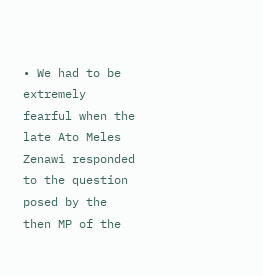• We had to be extremely fearful when the late Ato Meles Zenawi responded to the question posed by the then MP of the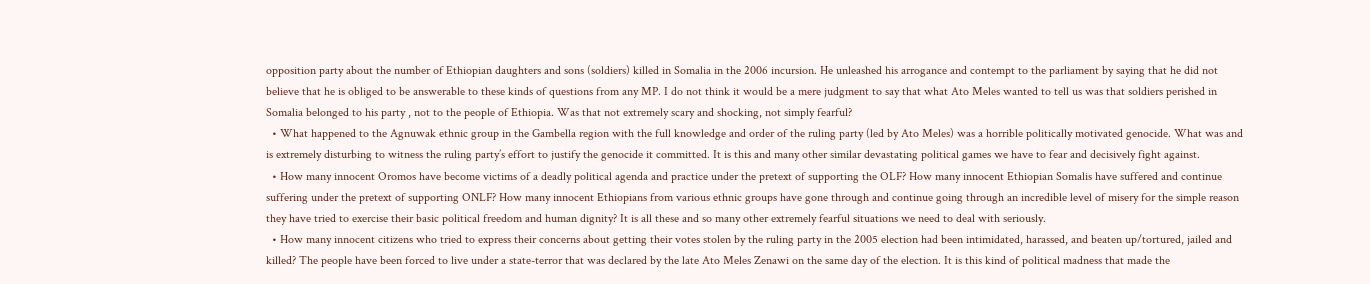opposition party about the number of Ethiopian daughters and sons (soldiers) killed in Somalia in the 2006 incursion. He unleashed his arrogance and contempt to the parliament by saying that he did not believe that he is obliged to be answerable to these kinds of questions from any MP. I do not think it would be a mere judgment to say that what Ato Meles wanted to tell us was that soldiers perished in Somalia belonged to his party , not to the people of Ethiopia. Was that not extremely scary and shocking, not simply fearful?
  • What happened to the Agnuwak ethnic group in the Gambella region with the full knowledge and order of the ruling party (led by Ato Meles) was a horrible politically motivated genocide. What was and is extremely disturbing to witness the ruling party’s effort to justify the genocide it committed. It is this and many other similar devastating political games we have to fear and decisively fight against.
  • How many innocent Oromos have become victims of a deadly political agenda and practice under the pretext of supporting the OLF? How many innocent Ethiopian Somalis have suffered and continue suffering under the pretext of supporting ONLF? How many innocent Ethiopians from various ethnic groups have gone through and continue going through an incredible level of misery for the simple reason they have tried to exercise their basic political freedom and human dignity? It is all these and so many other extremely fearful situations we need to deal with seriously.
  • How many innocent citizens who tried to express their concerns about getting their votes stolen by the ruling party in the 2005 election had been intimidated, harassed, and beaten up/tortured, jailed and killed? The people have been forced to live under a state-terror that was declared by the late Ato Meles Zenawi on the same day of the election. It is this kind of political madness that made the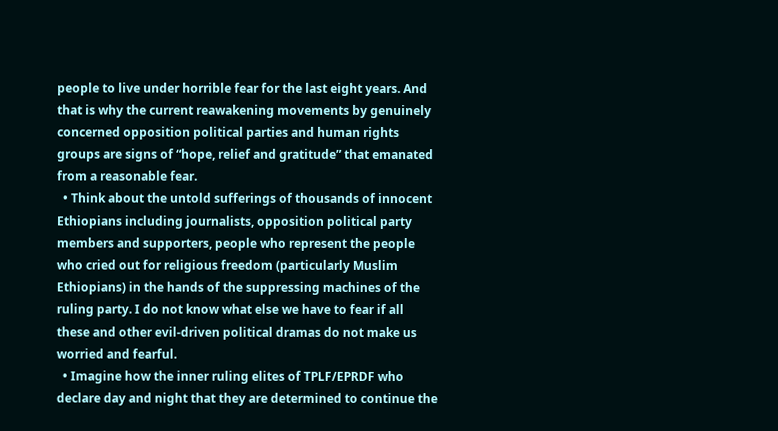people to live under horrible fear for the last eight years. And that is why the current reawakening movements by genuinely concerned opposition political parties and human rights groups are signs of “hope, relief and gratitude” that emanated from a reasonable fear.
  • Think about the untold sufferings of thousands of innocent Ethiopians including journalists, opposition political party members and supporters, people who represent the people who cried out for religious freedom (particularly Muslim Ethiopians) in the hands of the suppressing machines of the ruling party. I do not know what else we have to fear if all these and other evil-driven political dramas do not make us worried and fearful.
  • Imagine how the inner ruling elites of TPLF/EPRDF who declare day and night that they are determined to continue the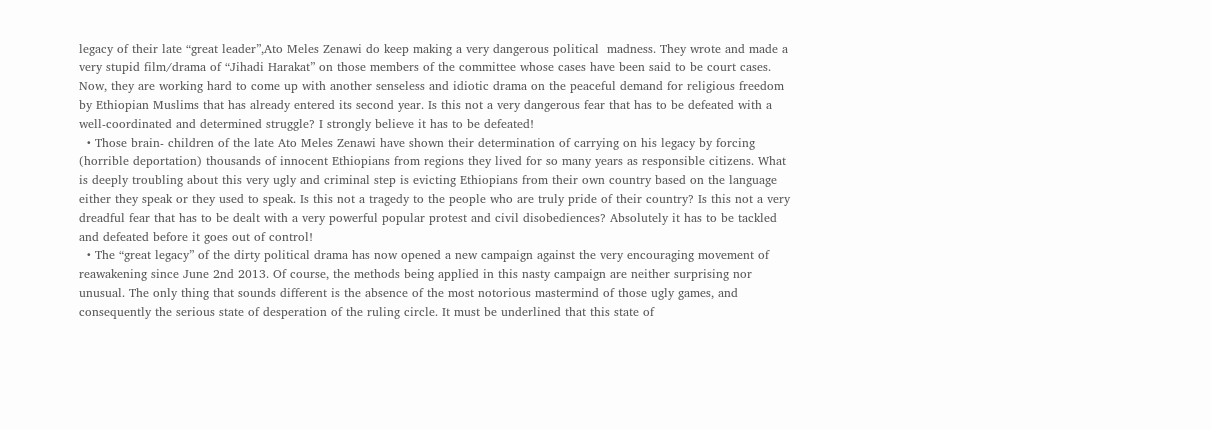legacy of their late “great leader”,Ato Meles Zenawi do keep making a very dangerous political  madness. They wrote and made a very stupid film/drama of “Jihadi Harakat” on those members of the committee whose cases have been said to be court cases. Now, they are working hard to come up with another senseless and idiotic drama on the peaceful demand for religious freedom by Ethiopian Muslims that has already entered its second year. Is this not a very dangerous fear that has to be defeated with a well-coordinated and determined struggle? I strongly believe it has to be defeated!
  • Those brain- children of the late Ato Meles Zenawi have shown their determination of carrying on his legacy by forcing (horrible deportation) thousands of innocent Ethiopians from regions they lived for so many years as responsible citizens. What is deeply troubling about this very ugly and criminal step is evicting Ethiopians from their own country based on the language either they speak or they used to speak. Is this not a tragedy to the people who are truly pride of their country? Is this not a very dreadful fear that has to be dealt with a very powerful popular protest and civil disobediences? Absolutely it has to be tackled and defeated before it goes out of control!
  • The “great legacy” of the dirty political drama has now opened a new campaign against the very encouraging movement of reawakening since June 2nd 2013. Of course, the methods being applied in this nasty campaign are neither surprising nor unusual. The only thing that sounds different is the absence of the most notorious mastermind of those ugly games, and consequently the serious state of desperation of the ruling circle. It must be underlined that this state of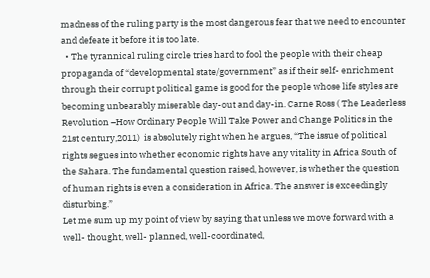madness of the ruling party is the most dangerous fear that we need to encounter and defeate it before it is too late.
  • The tyrannical ruling circle tries hard to fool the people with their cheap propaganda of “developmental state/government” as if their self- enrichment through their corrupt political game is good for the people whose life styles are becoming unbearably miserable day-out and day-in. Carne Ross ( The Leaderless Revolution –How Ordinary People Will Take Power and Change Politics in the 21st century,2011)  is absolutely right when he argues, “The issue of political rights segues into whether economic rights have any vitality in Africa South of the Sahara. The fundamental question raised, however, is whether the question of human rights is even a consideration in Africa. The answer is exceedingly disturbing.”
Let me sum up my point of view by saying that unless we move forward with a  well- thought, well- planned, well-coordinated,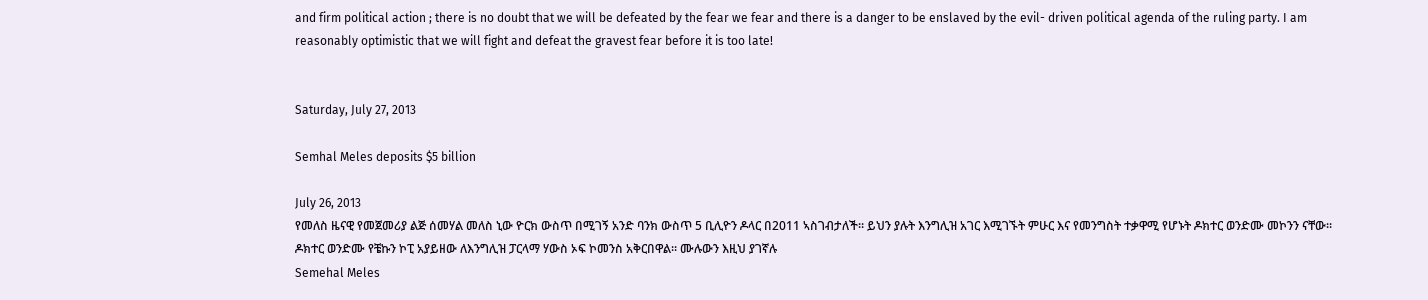and firm political action ; there is no doubt that we will be defeated by the fear we fear and there is a danger to be enslaved by the evil- driven political agenda of the ruling party. I am reasonably optimistic that we will fight and defeat the gravest fear before it is too late!


Saturday, July 27, 2013

Semhal Meles deposits $5 billion

July 26, 2013
የመለስ ዜናዊ የመጀመሪያ ልጅ ሰመሃል መለስ ኒው ዮርክ ውስጥ በሚገኝ አንድ ባንክ ውስጥ 5 ቢሊዮን ዶላር በ2011 ኣስገብታለች። ይህን ያሉት እንግሊዝ አገር እሚገኙት ምሁር እና የመንግስት ተቃዋሚ የሆኑት ዶክተር ወንድሙ መኮንን ናቸው። ዶክተር ወንድሙ የቼኩን ኮፒ አያይዘው ለእንግሊዝ ፓርላማ ሃውስ ኦፍ ኮመንስ አቅርበዋል። ሙሉውን እዚህ ያገኛሉ
Semehal Meles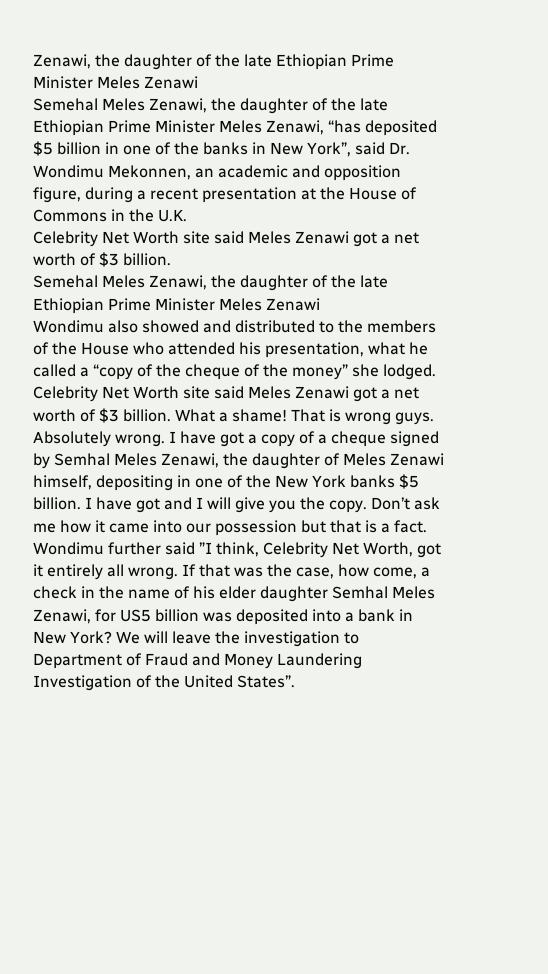Zenawi, the daughter of the late Ethiopian Prime Minister Meles Zenawi
Semehal Meles Zenawi, the daughter of the late Ethiopian Prime Minister Meles Zenawi, “has deposited $5 billion in one of the banks in New York”, said Dr. Wondimu Mekonnen, an academic and opposition figure, during a recent presentation at the House of Commons in the U.K.
Celebrity Net Worth site said Meles Zenawi got a net worth of $3 billion.
Semehal Meles Zenawi, the daughter of the late Ethiopian Prime Minister Meles Zenawi
Wondimu also showed and distributed to the members of the House who attended his presentation, what he called a “copy of the cheque of the money” she lodged.
Celebrity Net Worth site said Meles Zenawi got a net worth of $3 billion. What a shame! That is wrong guys. Absolutely wrong. I have got a copy of a cheque signed by Semhal Meles Zenawi, the daughter of Meles Zenawi himself, depositing in one of the New York banks $5 billion. I have got and I will give you the copy. Don’t ask me how it came into our possession but that is a fact.
Wondimu further said ”I think, Celebrity Net Worth, got it entirely all wrong. If that was the case, how come, a check in the name of his elder daughter Semhal Meles Zenawi, for US5 billion was deposited into a bank in New York? We will leave the investigation to Department of Fraud and Money Laundering Investigation of the United States”.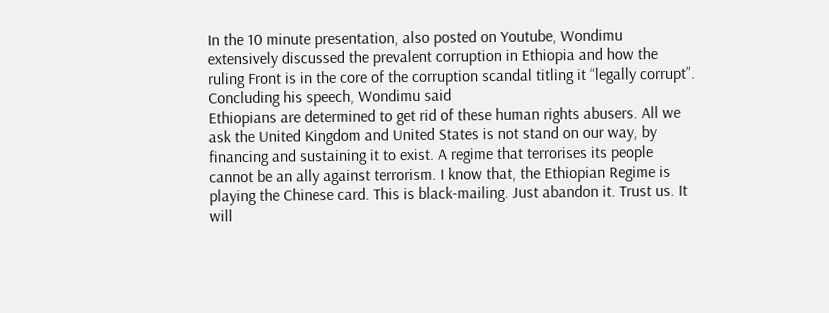In the 10 minute presentation, also posted on Youtube, Wondimu extensively discussed the prevalent corruption in Ethiopia and how the ruling Front is in the core of the corruption scandal titling it “legally corrupt”.
Concluding his speech, Wondimu said
Ethiopians are determined to get rid of these human rights abusers. All we ask the United Kingdom and United States is not stand on our way, by financing and sustaining it to exist. A regime that terrorises its people cannot be an ally against terrorism. I know that, the Ethiopian Regime is playing the Chinese card. This is black-mailing. Just abandon it. Trust us. It will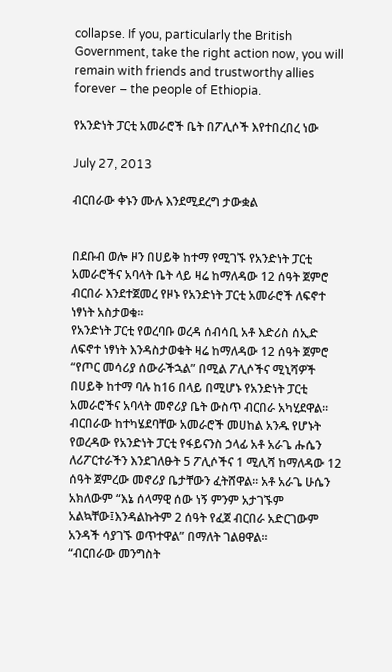collapse. If you, particularly the British Government, take the right action now, you will remain with friends and trustworthy allies forever – the people of Ethiopia.

የአንድነት ፓርቲ አመራሮች ቤት በፖሊሶች እየተበረበረ ነው

July 27, 2013

ብርበራው ቀኑን ሙሉ እንደሚደረግ ታውቋል


በደቡብ ወሎ ዞን በሀይቅ ከተማ የሚገኙ የአንድነት ፓርቲ አመራሮችና አባላት ቤት ላይ ዛሬ ከማለዳው 12 ሰዓት ጀምሮ ብርበራ እንደተጀመረ የዞኑ የአንድነት ፓርቲ አመራሮች ለፍኖተ ነፃነት አስታወቁ፡፡
የአንድነት ፓርቲ የወረባቡ ወረዳ ሰብሳቢ አቶ እድሪስ ሰኢድ ለፍኖተ ነፃነት እንዳስታወቁት ዛሬ ከማለዳው 12 ሰዓት ጀምሮ “የጦር መሳሪያ ሰውራችኋል” በሚል ፖሊሶችና ሚኒሻዎች በሀይቅ ከተማ ባሉ ከ16 በላይ በሚሆኑ የአንድነት ፓርቲ አመራሮችና አባላት መኖሪያ ቤት ውስጥ ብርበራ አካሂደዋል፡፡ ብርበራው ከተካሄደባቸው አመራሮች መሀከል አንዱ የሆኑት የወረዳው የአንድነት ፓርቲ የፋይናንስ ኃላፊ አቶ አራጌ ሑሴን ለሪፖርተራችን እንደገለፁት 5 ፖሊሶችና 1 ሚሊሻ ከማለዳው 12 ሰዓት ጀምረው መኖሪያ ቤታቸውን ፈትሸዋል፡፡ አቶ አራጌ ሁሴን አክለውም “እኔ ሰላማዊ ሰው ነኝ ምንም አታገኙም አልኳቸው፤እንዳልኩትም 2 ሰዓት የፈጀ ብርበራ አድርገውም አንዳች ሳያገኙ ወጥተዋል” በማለት ገልፀዋል፡፡
“ብርበራው መንግስት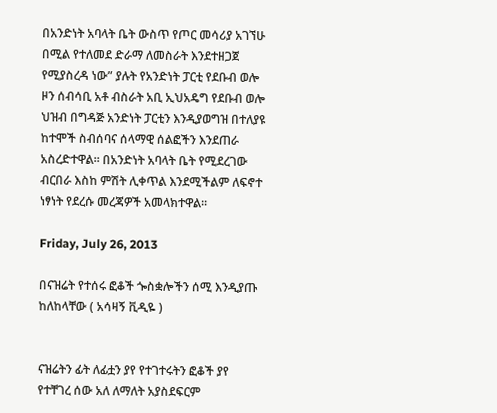በአንድነት አባላት ቤት ውስጥ የጦር መሳሪያ አገኘሁ በሚል የተለመደ ድራማ ለመስራት እንደተዘጋጀ የሚያስረዳ ነው” ያሉት የአንድነት ፓርቲ የደቡብ ወሎ ዞን ሰብሳቢ አቶ ብስራት አቢ ኢህአዴግ የደቡብ ወሎ ህዝብ በግዳጅ አንድነት ፓርቲን እንዲያወግዝ በተለያዩ ከተሞች ስብሰባና ሰላማዊ ሰልፎችን እንደጠራ አስረድተዋል፡፡ በአንድነት አባላት ቤት የሚደረገው ብርበራ እስከ ምሽት ሊቀጥል እንደሚችልም ለፍኖተ ነፃነት የደረሱ መረጃዎች አመላክተዋል፡፡

Friday, July 26, 2013

በናዝሬት የተሰሩ ፎቆች ጐስቋሎችን ሰሚ እንዲያጡ ከለከላቸው ( አሳዛኝ ቪዲዬ )


ናዝሬትን ፊት ለፊቷን ያየ የተገተሩትን ፎቆች ያየ የተቸገረ ሰው አለ ለማለት አያስደፍርም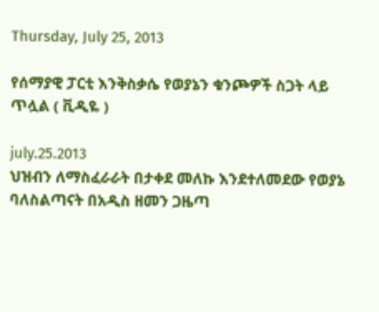Thursday, July 25, 2013

የሰማያዊ ፓርቲ እንቅስቃሴ የወያኔን ቁንጮዎች ስጋት ላይ ጥሏል ( ቪዲዬ )

july.25.2013
ህዝብን ለማስፈራራት በታቀደ መለኩ እንደተለመደው የወያኔ ባለስልጣናት በአዲስ ዘመን ጋዜጣ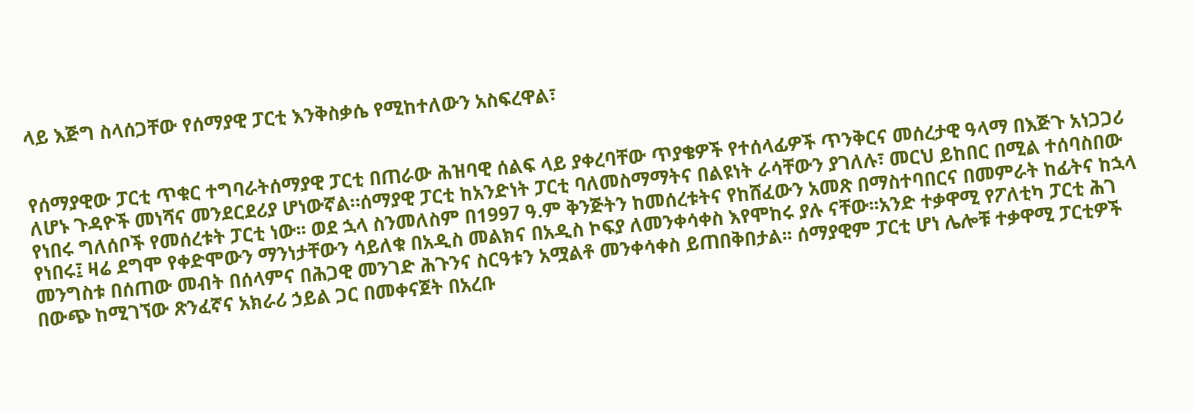ላይ እጅግ ስላሰጋቸው የሰማያዊ ፓርቲ እንቅስቃሴ የሚከተለውን አስፍረዋል፣


የሰማያዊው ፓርቲ ጥቁር ተግባራትሰማያዊ ፓርቲ በጠራው ሕዝባዊ ሰልፍ ላይ ያቀረባቸው ጥያቄዎች የተሰላፊዎች ጥንቅርና መሰረታዊ ዓላማ በእጅጉ አነጋጋሪ ለሆኑ ጉዳዮች መነሻና መንደርደሪያ ሆነውኛል።ሰማያዊ ፓርቲ ከአንድነት ፓርቲ ባለመስማማትና በልዩነት ራሳቸውን ያገለሉ፣ መርህ ይከበር በሚል ተሰባስበው የነበሩ ግለሰቦች የመሰረቱት ፓርቲ ነው፡፡ ወደ ኋላ ስንመለስም በ1997 ዓ.ም ቅንጅትን ከመሰረቱትና የከሸፈውን አመጽ በማስተባበርና በመምራት ከፊትና ከኋላ የነበሩ፤ ዛሬ ደግሞ የቀድሞውን ማንነታቸውን ሳይለቁ በአዲስ መልክና በአዲስ ኮፍያ ለመንቀሳቀስ እየሞከሩ ያሉ ናቸው፡፡አንድ ተቃዋሚ የፖለቲካ ፓርቲ ሕገ መንግስቱ በሰጠው መብት በሰላምና በሕጋዊ መንገድ ሕጉንና ስርዓቱን አሟልቶ መንቀሳቀስ ይጠበቅበታል፡፡ ሰማያዊም ፓርቲ ሆነ ሌሎቹ ተቃዋሚ ፓርቲዎች በውጭ ከሚገኘው ጽንፈኛና አክራሪ ኃይል ጋር በመቀናጀት በአረቡ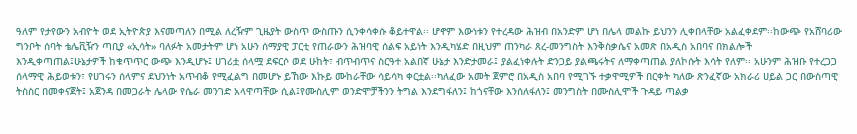ዓለም የታየውን አብዮት ወደ ኢትዮጵያ እናመጣለን በሚል ለረዥም ጊዜያት ውስጥ ውስጡን ሲንቀሳቀሱ ቆይተዋል፡፡ ሆኖም እውነቱን የተረዳው ሕዝብ በአንድም ሆነ በሌላ መልኩ ይህንን ሊቀበላቸው አልፈቀደም፡፡ከውጭ የአሸባሪው ግንቦት ሰባት ቴሌቪዥን ጣቢያ «ኢሳት» ባለፉት አመታትም ሆነ አሁን ሰማያዊ ፓርቲ የጠራውን ሕዝባዊ ሰልፍ አይነት እንዲካሄድ በዚህም ጠንካራ ጸረ-መንግስት እንቅስቃሴና አመጽ በአዲስ አበባና በክልሎች እንዲቀጣጠል፤ሁኔታዎች ከቁጥጥር ውጭ እንዲሆኑ፤ ሀገሪቷ ሰላሟ ደፍርሶ ወደ ሁከት፣ ብጥብጥና ስርዓተ አልበኛ ሁኔታ እንድታመራ፤ ያልፈነቀሉት ድንጋይ ያልጫሩትና ለማቀጣጠል ያለኮሱት እሳት የለም፡፡ አሁንም ሕዝቡ የተረጋጋ ሰላማዊ ሕይወቱን፣ የሀገሩን ሰላምና ደህንነት አጥብቆ የሚፈልግ በመሆኑ ይኸው እኩይ ሙከራቸው ሳይሳካ ቀርቷል፡፡ካለፈው አመት ጀምሮ በአዲስ አበባ የሚገኙ ተቃዋሚዎች በርቀት ካለው ጽንፈኛው አክራሪ ሀይል ጋር በውስጣዊ ትስስር በመቀናጀት፤ አጀንዳ በመጋራት ሌላው የሴራ መንገድ አላዋጣቸው ሲል፤የሙስሊም ወንድሞቻችንን ትግል እንደግፋለን፤ ከጎናቸው እንሰለፋለን፤ መንግስት በሙስሊሞች ጉዳይ ጣልቃ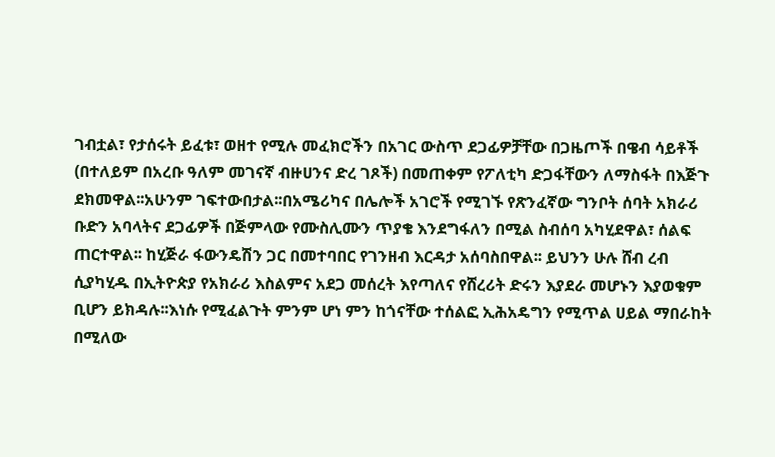ገብቷል፣ የታሰሩት ይፈቱ፣ ወዘተ የሚሉ መፈክሮችን በአገር ውስጥ ደጋፊዎቻቸው በጋዜጦች በዌብ ሳይቶች (በተለይም በአረቡ ዓለም መገናኛ ብዙሀንና ድረ ገጾች) በመጠቀም የፖለቲካ ድጋፋቸውን ለማስፋት በእጅጉ ደክመዋል፡፡አሁንም ገፍተውበታል፡፡በአሜሪካና በሌሎች አገሮች የሚገኙ የጽንፈኛው ግንቦት ሰባት አክራሪ ቡድን አባላትና ደጋፊዎች በጅምላው የሙስሊሙን ጥያቄ እንደግፋለን በሚል ስብሰባ አካሂደዋል፣ ሰልፍ ጠርተዋል፡፡ ከሂጅራ ፋውንዴሽን ጋር በመተባበር የገንዘብ እርዳታ አሰባስበዋል፡፡ ይህንን ሁሉ ሸብ ረብ ሲያካሂዱ በኢትዮጵያ የአክራሪ እስልምና አደጋ መሰረት እየጣለና የሸረሪት ድሩን እያደራ መሆኑን እያወቁም ቢሆን ይክዳሉ፡፡እነሱ የሚፈልጉት ምንም ሆነ ምን ከጎናቸው ተሰልፎ ኢሕአዴግን የሚጥል ሀይል ማበራከት በሚለው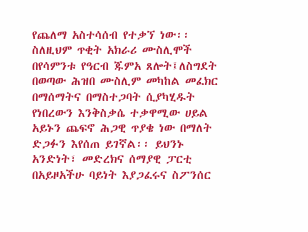የጨለማ አስተሳሰብ የተቃኘ ነው፡፡ ስለዚህም ጥቂት አክራሪ ሙስሊሞች በየሳምንቱ የዓርብ ጁምአ ጸሎት፤ለስግደት በወጣው ሕዝበ ሙስሊም መካከል መፈክር በማሰማትና በማስተጋባት ሲያካሂዱት የነበረውን እንቅስቃሴ ተቃዋሚው ሀይል አይኑን ጨፍኖ ሕጋዊ ጥያቄ ነው በማለት ድጋፉን እየሰጠ ይገኛል፡፡ ይህንኑ አንድነት፣ መድረክና ሰማያዊ ፓርቲ በአይዞአችሁ ባይነት እያጋፈሩና ስፖንሰር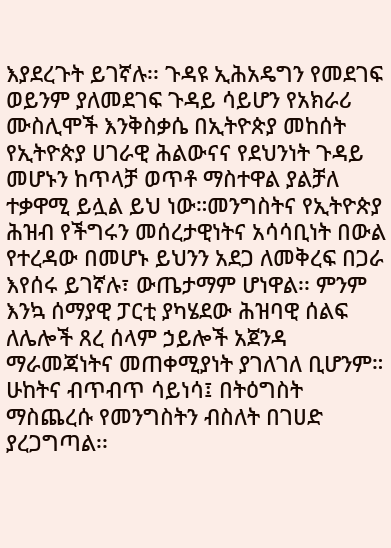እያደረጉት ይገኛሉ፡፡ ጉዳዩ ኢሕአዴግን የመደገፍ ወይንም ያለመደገፍ ጉዳይ ሳይሆን የአክራሪ ሙስሊሞች እንቅስቃሴ በኢትዮጵያ መከሰት የኢትዮጵያ ሀገራዊ ሕልውናና የደህንነት ጉዳይ መሆኑን ከጥላቻ ወጥቶ ማስተዋል ያልቻለ ተቃዋሚ ይሏል ይህ ነው።መንግስትና የኢትዮጵያ ሕዝብ የችግሩን መሰረታዊነትና አሳሳቢነት በውል የተረዳው በመሆኑ ይህንን አደጋ ለመቅረፍ በጋራ እየሰሩ ይገኛሉ፣ ውጤታማም ሆነዋል፡፡ ምንም እንኳ ሰማያዊ ፓርቲ ያካሄደው ሕዝባዊ ሰልፍ ለሌሎች ጸረ ሰላም ኃይሎች አጀንዳ ማራመጃነትና መጠቀሚያነት ያገለገለ ቢሆንም። ሁከትና ብጥብጥ ሳይነሳ፤ በትዕግስት ማስጨረሱ የመንግስትን ብስለት በገሀድ ያረጋግጣል፡፡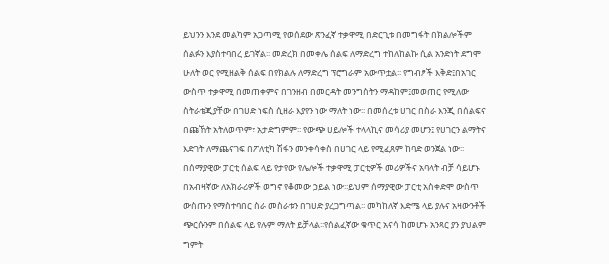ይህንን እንደ መልካም አጋጣሚ የወሰደው ጽንፈኛ ተቃዋሚ በድርጊቱ በመግፋት በክልሎችም ሰልፉን እያስተባበረ ይገኛል፡፡ መድረክ በመቀሌ ሰልፍ ለማድረግ ተከለከልኩ ሲል አንድነት ደግሞ ሁለት ወር የሚዘልቅ ሰልፍ በየክልሉ ለማድረግ ፕሮግራም አውጥቷል፡፡ የግብፆች እቅድ፤በአገር ውስጥ ተቃዋሚ በመጠቀምና በገንዘብ በመርዳት መንግስትን ማዳከም፤መወጠር የሚለው ስትራቴጂያቸው በገሀድ ነፍስ ሲዘራ እያየን ነው ማለት ነው፡፡ በመሰረቱ ሀገር በስራ እንጂ በሰልፍና በጩኸት አትለወጥም፣ አታድግምም፡፡ የውጭ ሀይሎች ተላላኪና መሳሪያ መሆን፤ የሀገርን ልማትና እድገት ለማጨናገፍ በፖለቲካ ሽፋን መንቀሳቀስ በሀገር ላይ የሚፈጸም ከባድ ወንጀል ነው፡፡ በሰማያዊው ፓርቲ ሰልፍ ላይ የታየው የሌሎች ተቃዋሚ ፓርቲዎች መሪዎችና አባላት ብቻ ሳይሆኑ በአብዛኛው ለአክራሪዎች ወግኖ የቆመው ኃይል ነው፡፡ይህም ሰማያዊው ፓርቲ አስቀድሞ ውስጥ ውስጡን የማስተባበር ስራ መስራቱን በገሀድ ያረጋግጣል፡፡ መካከለኛ እድሜ ላይ ያሉና አዛውንቶች ጭርሱንም በሰልፍ ላይ የሉም ማለት ይቻላል፡፡የሰልፈኛው ቁጥር አናሳ ከመሆኑ አንጻር ያን ያህልም ግምት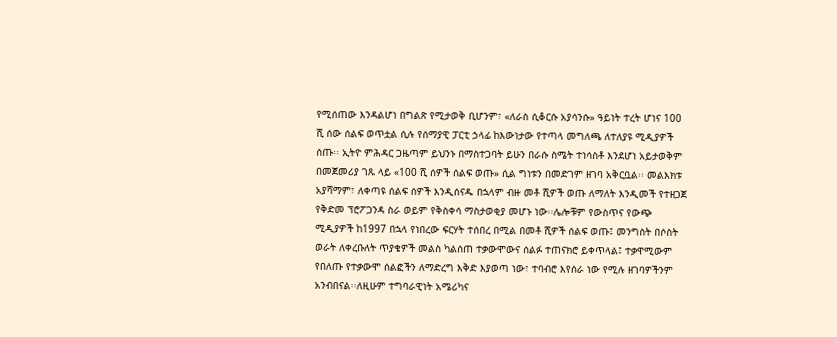የሚሰጠው እንዳልሆነ በግልጽ የሚታወቅ ቢሆንም፣ «ለራስ ሲቆርሱ አያሳንሱ» ዓይነት ተረት ሆነና 100 ሺ ሰው ሰልፍ ወጥቷል ሲሉ የሰማያዊ ፓርቲ ኃላፊ ከእውነታው የተጣላ መግለጫ ለተለያዩ ሚዲያዎች ሰጡ፡፡ ኢትዮ ምሕዳር ጋዜጣም ይህንኑ በማስተጋባት ይሁን በራሱ ስሜት ተነሳስቶ እንደሆነ አይታወቅም በመጀመሪያ ገጹ ላይ «100 ሺ ሰዎች ሰልፍ ወጡ» ሲል ግነቱን በመድገም ዘገባ አቅርቧል፡፡ መልእክቱ አያሻማም፣ ለቀጣዩ ሰልፍ ሰዎች እንዲሰናዱ በኋላም ብዙ መቶ ሺዎች ወጡ ለማለት እንዲመች የተዘጋጀ የቅድመ ፕሮፖጋንዳ ስራ ወይም የቅስቀሳ ማስታወቂያ መሆኑ ነው፡፡ሌሎቹም የውስጥና የውጭ ሚዲያዎች ከ1997 በኋላ የነበረው ፍርሃት ተሰበረ በሚል በመቶ ሺዎች ሰልፍ ወጡ፤ መንግስት በሶስት ወራት ለቀረቡለት ጥያቄዎች መልስ ካልሰጠ ተቃውሞውና ሰልፉ ተጠናክሮ ይቀጥላል፤ ተቃዋሚውም የበለጡ የተቃውሞ ሰልፎችን ለማድረግ እቅድ እያወጣ ነው፣ ተባብሮ እየሰራ ነው የሚሉ ዘገባዎችንም አንብበናል፡፡ለዚሁም ተግባራዊነት አሜሪካና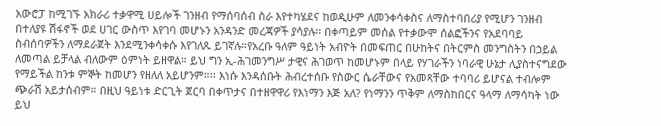አውሮፓ ከሚገኙ አክራሪ ተቃዋሚ ሀይሎች ገንዘብ የማሰባሰብ ስራ እየተካሄደና ከወዲሁም ለመንቀሳቀስና ለማስተባበሪያ የሚሆን ገንዘብ በተለያዩ ሽፋኖች ወደ ሀገር ውስጥ እየገባ መሆኑን አንዳንድ መረጃዎች ያሳያሉ፡፡ በቀጣይም መሰል የተቃውሞ ሰልፎችንና የአደባባይ ስብሰባዎችን ለማደራጀት እንደሚንቀሳቀሱ እየገለጹ ይገኛሉ።የአረቡ ዓለም ዓይነት አብዮት በመፍጠር በሁከትና በትርምስ መንግስትን በኃይል ለመጣል ይቻላል ብለውም ዕምነት ይዘዋል። ይህ ግን ኢ-ሕገመንግሥ ታዊና ሕገወጥ ከመሆኑም በላይ የሃገራችን ነባራዊ ሁኔታ ሊያስተናግደው የማይችል ከንቱ ምኞት ከመሆን የዘለለ አይሆንም።፡፡ እነሱ እንዳሰቡት ሕብረተሰቡ የስውር ሴራቸውና የአመጻቸው ተባባሪ ይሆናል ተብሎም ጭራሽ አይታሰብም። በዚህ ዓይነቱ ድርጊት ጀርባ በቀጥታና በተዘዋዋሪ የእነማን እጅ አለ? የነማንን ጥቅም ለማስከበርና ዓላማ ለማሳካት ነው ይህ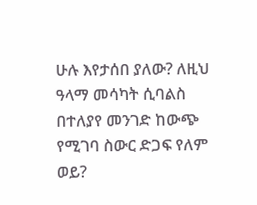ሁሉ እየታሰበ ያለው? ለዚህ ዓላማ መሳካት ሲባልስ በተለያየ መንገድ ከውጭ የሚገባ ስውር ድጋፍ የለም ወይ?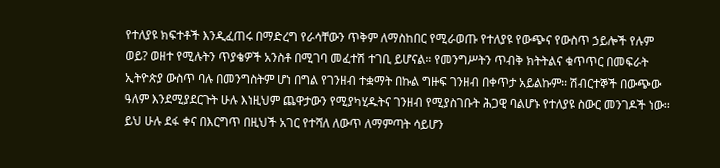የተለያዩ ክፍተቶች እንዲፈጠሩ በማድረግ የራሳቸውን ጥቅም ለማስከበር የሚራወጡ የተለያዩ የውጭና የውስጥ ኃይሎች የሉም ወይ? ወዘተ የሚሉትን ጥያቄዎች አንስቶ በሚገባ መፈተሽ ተገቢ ይሆናል። የመንግሥትን ጥብቅ ክትትልና ቁጥጥር በመፍራት ኢትዮጵያ ውስጥ ባሉ በመንግስትም ሆነ በግል የገንዘብ ተቋማት በኩል ግዙፍ ገንዘብ በቀጥታ አይልኩም፡፡ ሽብርተኞች በውጭው ዓለም እንደሚያደርጉት ሁሉ እነዚህም ጨዋታውን የሚያካሂዱትና ገንዘብ የሚያስገቡት ሕጋዊ ባልሆኑ የተለያዩ ስውር መንገዶች ነው፡፡ይህ ሁሉ ደፋ ቀና በእርግጥ በዚህች አገር የተሻለ ለውጥ ለማምጣት ሳይሆን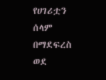የሀገሪቷን ሰላም በማደፍረስ ወደ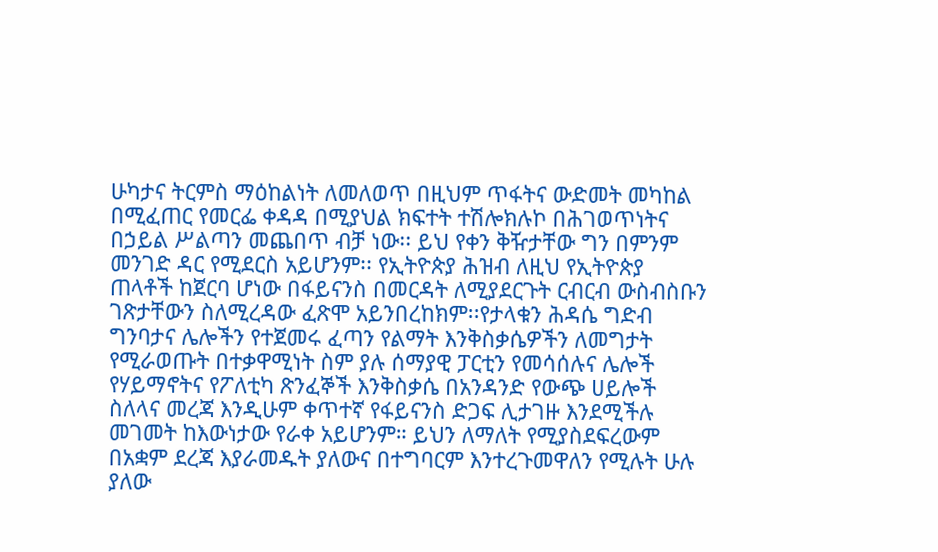ሁካታና ትርምስ ማዕከልነት ለመለወጥ በዚህም ጥፋትና ውድመት መካከል በሚፈጠር የመርፌ ቀዳዳ በሚያህል ክፍተት ተሽሎክሉኮ በሕገወጥነትና በኃይል ሥልጣን መጨበጥ ብቻ ነው፡፡ ይህ የቀን ቅዥታቸው ግን በምንም መንገድ ዳር የሚደርስ አይሆንም፡፡ የኢትዮጵያ ሕዝብ ለዚህ የኢትዮጵያ ጠላቶች ከጀርባ ሆነው በፋይናንስ በመርዳት ለሚያደርጉት ርብርብ ውስብስቡን ገጽታቸውን ስለሚረዳው ፈጽሞ አይንበረከክም፡፡የታላቁን ሕዳሴ ግድብ ግንባታና ሌሎችን የተጀመሩ ፈጣን የልማት እንቅስቃሴዎችን ለመግታት የሚራወጡት በተቃዋሚነት ስም ያሉ ሰማያዊ ፓርቲን የመሳሰሉና ሌሎች የሃይማኖትና የፖለቲካ ጽንፈኞች እንቅስቃሴ በአንዳንድ የውጭ ሀይሎች ስለላና መረጃ እንዲሁም ቀጥተኛ የፋይናንስ ድጋፍ ሊታገዙ እንደሚችሉ መገመት ከእውነታው የራቀ አይሆንም። ይህን ለማለት የሚያስደፍረውም በአቋም ደረጃ እያራመዱት ያለውና በተግባርም እንተረጉመዋለን የሚሉት ሁሉ ያለው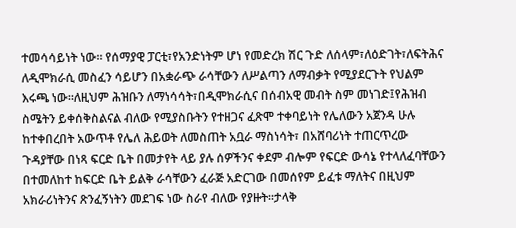ተመሳሳይነት ነው። የሰማያዊ ፓርቲ፣የአንድነትም ሆነ የመድረክ ሽር ጉድ ለሰላም፣ለዕድገት፣ለፍትሕና ለዲሞክራሲ መስፈን ሳይሆን በአቋራጭ ራሳቸውን ለሥልጣን ለማብቃት የሚያደርጉት የህልም እሩጫ ነው።ለዚህም ሕዝቡን ለማነሳሳት፣በዲሞክራሲና በሰብአዊ መብት ስም መነገድ፤የሕዝብ ስሜትን ይቀሰቅስልናል ብለው የሚያስቡትን የተዘጋና ፈጽሞ ተቀባይነት የሌለውን አጀንዳ ሁሉ ከተቀበረበት አውጥቶ የሌለ ሕይወት ለመስጠት አቧራ ማስነሳት፣ በአሸባሪነት ተጠርጥረው ጉዳያቸው በነጻ ፍርድ ቤት በመታየት ላይ ያሉ ሰዎችንና ቀደም ብሎም የፍርድ ውሳኔ የተላለፈባቸውን በተመለከተ ከፍርድ ቤት ይልቅ ራሳቸውን ፈራጅ አድርገው በመሰየም ይፈቱ ማለትና በዚህም አክራሪነትንና ጽንፈኝነትን መደገፍ ነው ስራየ ብለው የያዙት፡፡ታላቅ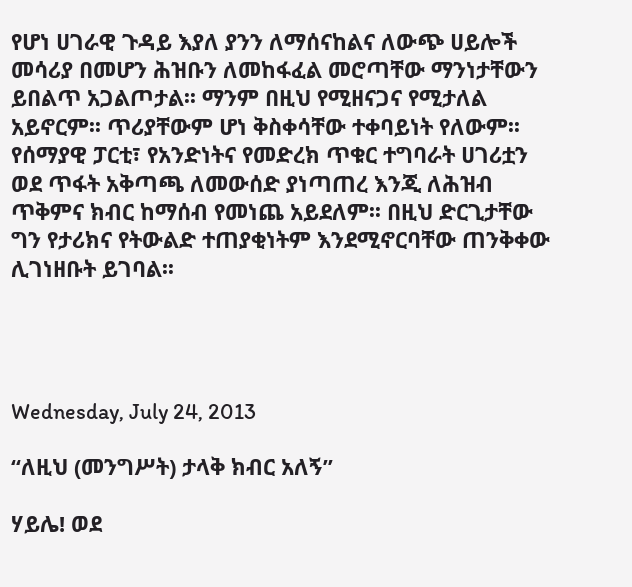የሆነ ሀገራዊ ጉዳይ እያለ ያንን ለማሰናከልና ለውጭ ሀይሎች መሳሪያ በመሆን ሕዝቡን ለመከፋፈል መሮጣቸው ማንነታቸውን ይበልጥ አጋልጦታል፡፡ ማንም በዚህ የሚዘናጋና የሚታለል አይኖርም፡፡ ጥሪያቸውም ሆነ ቅስቀሳቸው ተቀባይነት የለውም፡፡ የሰማያዊ ፓርቲ፣ የአንድነትና የመድረክ ጥቁር ተግባራት ሀገሪቷን ወደ ጥፋት አቅጣጫ ለመውሰድ ያነጣጠረ እንጂ ለሕዝብ ጥቅምና ክብር ከማሰብ የመነጨ አይደለም፡፡ በዚህ ድርጊታቸው ግን የታሪክና የትውልድ ተጠያቂነትም እንደሚኖርባቸው ጠንቅቀው ሊገነዘቡት ይገባል፡፡




Wednesday, July 24, 2013

“ለዚህ (መንግሥት) ታላቅ ክብር አለኝ”

ሃይሌ! ወደ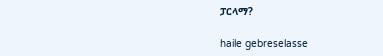ፓርላማ?

haile gebreselasse